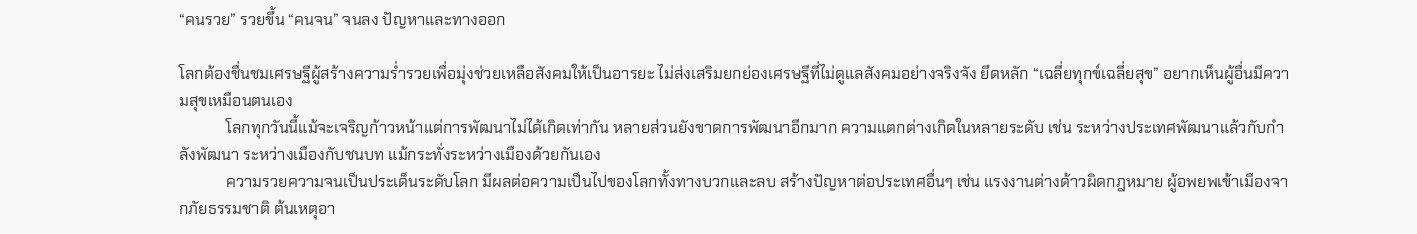“คนรวย” รวยขึ้น “คนจน” จนลง ปัญหาและทางออก

โลกต้องชื่นชมเศรษฐีผู้สร้างความร่ำรวยเพื่อมุ่งช่วยเหลือสังคมให้เป็นอารยะ ไม่ส่งเสริมยกย่องเศรษฐีที่ไม่ดูแลสังคมอย่างจริงจัง ยึดหลัก “เฉลี่ยทุกข์เฉลี่ยสุข” อยากเห็นผู้อื่นมีความสุขเหมือนตนเอง
            โลกทุกวันนี้แม้จะเจริญก้าวหน้าแต่การพัฒนาไม่ได้เกิดเท่ากัน หลายส่วนยังขาดการพัฒนาอีกมาก ความแตกต่างเกิดในหลายระดับ เช่น ระหว่างประเทศพัฒนาแล้วกับกำลังพัฒนา ระหว่างเมืองกับชนบท แม้กระทั่งระหว่างเมืองด้วยกันเอง
            ความรวยความจนเป็นประเด็นระดับโลก มีผลต่อความเป็นไปของโลกทั้งทางบวกและลบ สร้างปัญหาต่อประเทศอื่นๆ เช่น แรงงานต่างด้าวผิดกฎหมาย ผู้อพยพเข้าเมืองจากภัยธรรมชาติ ต้นเหตุอา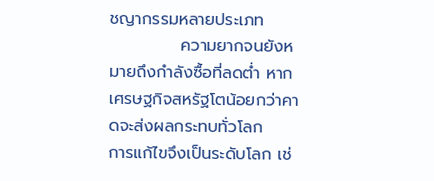ชญากรรมหลายประเภท
            ความยากจนยังหมายถึงกำลังซื้อที่ลดต่ำ หากเศรษฐกิจสหรัฐโตน้อยกว่าคาดจะส่งผลกระทบทั่วโลก
การแก้ไขจึงเป็นระดับโลก เช่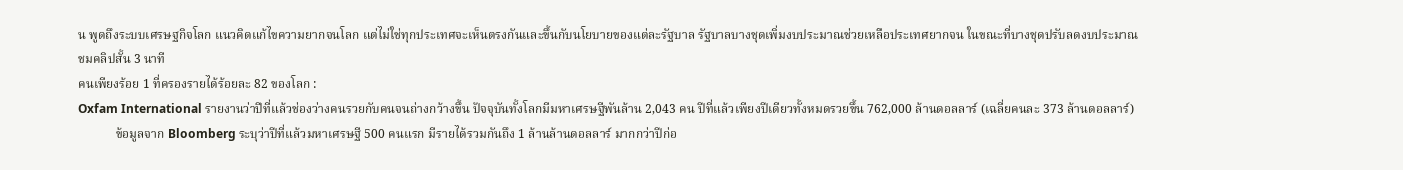น พูดถึงระบบเศรษฐกิจโลก แนวคิดแก้ไขความยากจนโลก แต่ไม่ใช่ทุกประเทศจะเห็นตรงกันและขึ้นกับนโยบายของแต่ละรัฐบาล รัฐบาลบางชุดเพิ่มงบประมาณช่วยเหลือประเทศยากจน ในขณะที่บางชุดปรับลดงบประมาณ
ชมคลิปสั้น 3 นาที
คนเพียงร้อย 1 ที่ครองรายได้ร้อยละ 82 ของโลก :
Oxfam International รายงานว่าปีที่แล้วช่องว่างคนรวยกับคนจนถ่างกว้างขึ้น ปัจจุบันทั้งโลกมีมหาเศรษฐีพันล้าน 2,043 คน ปีที่แล้วเพียงปีเดียวทั้งหมดรวยขึ้น 762,000 ล้านดอลลาร์ (เฉลี่ยคนละ 373 ล้านดอลลาร์)
            ข้อมูลจาก Bloomberg ระบุว่าปีที่แล้วมหาเศรษฐี 500 คนแรก มีรายได้รวมกันถึง 1 ล้านล้านดอลลาร์ มากกว่าปีก่อ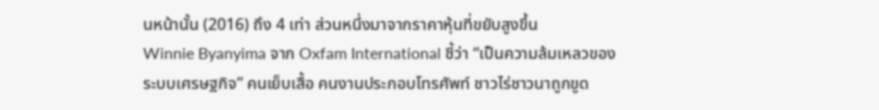นหน้านั้น (2016) ถึง 4 เท่า ส่วนหนึ่งมาจากราคาหุ้นที่ขยับสูงขึ้น
Winnie Byanyima จาก Oxfam International ชี้ว่า “เป็นความล้มเหลวของระบบเศรษฐกิจ” คนเย็บเสื้อ คนงานประกอบโทรศัพท์ ชาวไร่ชาวนาถูกขูด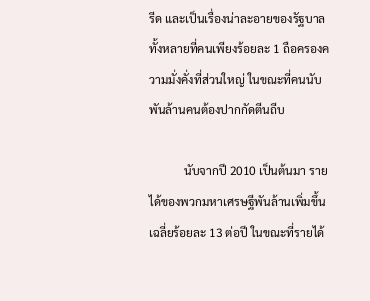รีด และเป็นเรื่องน่าละอายของรัฐบาลทั้งหลายที่คนเพียงร้อยละ 1 ถือครองความมั่งคั่งที่ส่วนใหญ่ ในขณะที่คนนับพันล้านคนต้องปากกัดตีนถีบ

            นับจากปี 2010 เป็นต้นมา รายได้ของพวกมหาเศรษฐีพันล้านเพิ่มขึ้นเฉลี่ยร้อยละ 13 ต่อปี ในขณะที่รายได้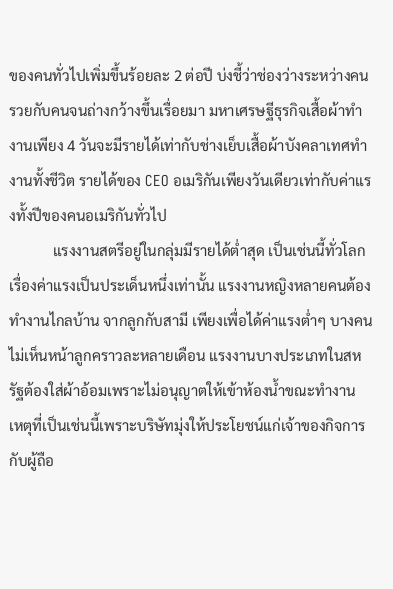ของคนทั่วไปเพิ่มขึ้นร้อยละ 2 ต่อปี บ่งชี้ว่าช่องว่างระหว่างคนรวยกับคนจนถ่างกว้างขึ้นเรื่อยมา มหาเศรษฐีธุรกิจเสื้อผ้าทำงานเพียง 4 วันจะมีรายได้เท่ากับช่างเย็บเสื้อผ้าบังคลาเทศทำงานทั้งชีวิต รายได้ของ CEO อเมริกันเพียงวันเดียวเท่ากับค่าแรงทั้งปีของคนอเมริกันทั่วไป
            แรงงานสตรีอยู่ในกลุ่มมีรายได้ต่ำสุด เป็นเช่นนี้ทั่วโลก เรื่องค่าแรงเป็นประเด็นหนึ่งเท่านั้น แรงงานหญิงหลายคนต้องทำงานไกลบ้าน จากลูกกับสามี เพียงเพื่อได้ค่าแรงต่ำๆ บางคนไม่เห็นหน้าลูกคราวละหลายเดือน แรงงานบางประเภทในสหรัฐต้องใส่ผ้าอ้อมเพราะไม่อนุญาตให้เข้าห้องน้ำขณะทำงาน
เหตุที่เป็นเช่นนี้เพราะบริษัทมุ่งให้ประโยชน์แก่เจ้าของกิจการกับผู้ถือ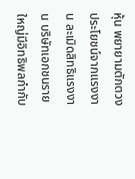หุ้น พยายามตักตวงประโยชน์จากแรงงาน ละเมิดสิทธิแรงงาน บริษัทเอกชนรายใหญ่มีอิทธิพลกำกับ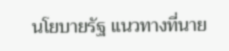นโยบายรัฐ แนวทางที่นาย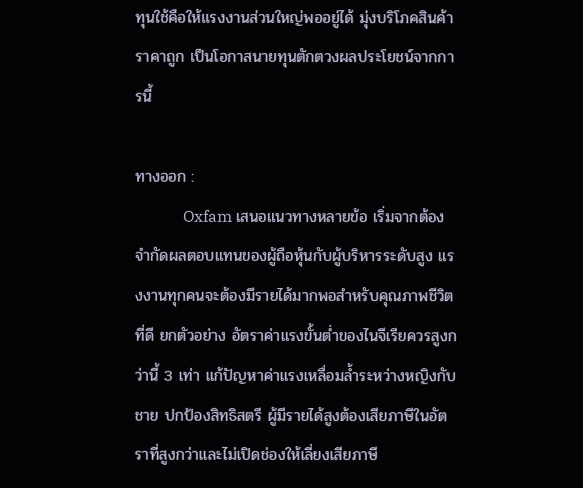ทุนใช้คือให้แรงงานส่วนใหญ่พออยู่ได้ มุ่งบริโภคสินค้าราคาถูก เป็นโอกาสนายทุนตักตวงผลประโยชน์จากการนี้

ทางออก :
            Oxfam เสนอแนวทางหลายข้อ เริ่มจากต้องจำกัดผลตอบแทนของผู้ถือหุ้นกับผู้บริหารระดับสูง แรงงานทุกคนจะต้องมีรายได้มากพอสำหรับคุณภาพชีวิตที่ดี ยกตัวอย่าง อัตราค่าแรงขั้นต่ำของไนจีเรียควรสูงกว่านี้ 3 เท่า แก้ปัญหาค่าแรงเหลื่อมล้ำระหว่างหญิงกับชาย ปกป้องสิทธิสตรี ผู้มีรายได้สูงต้องเสียภาษีในอัตราที่สูงกว่าและไม่เปิดช่องให้เลี่ยงเสียภาษี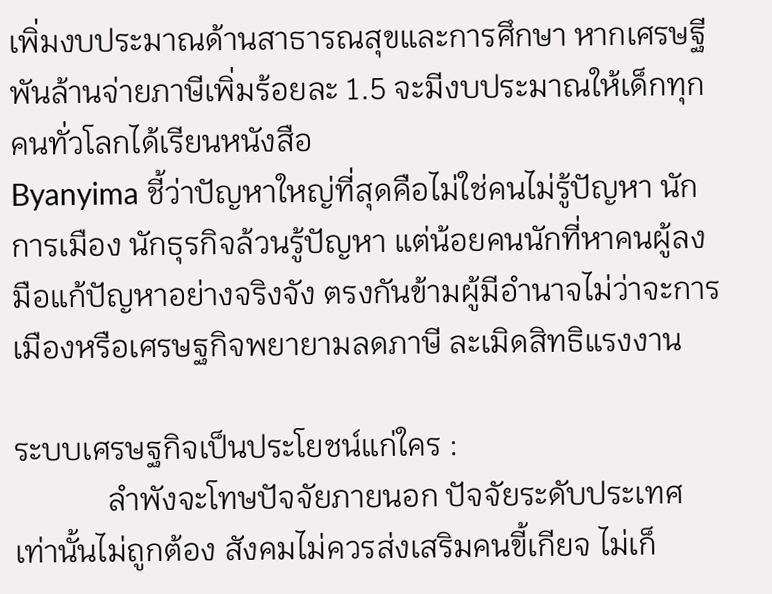เพิ่มงบประมาณด้านสาธารณสุขและการศึกษา หากเศรษฐีพันล้านจ่ายภาษีเพิ่มร้อยละ 1.5 จะมีงบประมาณให้เด็กทุกคนทั่วโลกได้เรียนหนังสือ
Byanyima ชี้ว่าปัญหาใหญ่ที่สุดคือไม่ใช่คนไม่รู้ปัญหา นักการเมือง นักธุรกิจล้วนรู้ปัญหา แต่น้อยคนนักที่หาคนผู้ลงมือแก้ปัญหาอย่างจริงจัง ตรงกันข้ามผู้มีอำนาจไม่ว่าจะการเมืองหรือเศรษฐกิจพยายามลดภาษี ละเมิดสิทธิแรงงาน

ระบบเศรษฐกิจเป็นประโยชน์แก่ใคร :
            ลำพังจะโทษปัจจัยภายนอก ปัจจัยระดับประเทศเท่านั้นไม่ถูกต้อง สังคมไม่ควรส่งเสริมคนขี้เกียจ ไม่เก็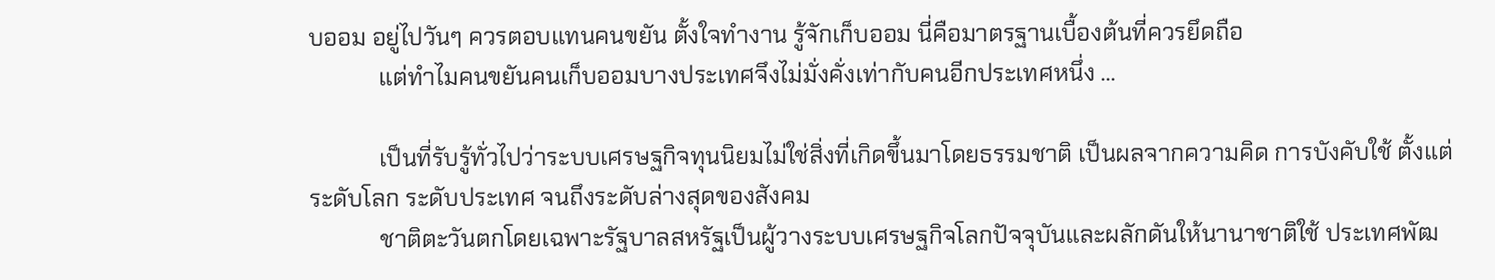บออม อยู่ไปวันๆ ควรตอบแทนคนขยัน ตั้งใจทำงาน รู้จักเก็บออม นี่คือมาตรฐานเบื้องต้นที่ควรยึดถือ
            แต่ทำไมคนขยันคนเก็บออมบางประเทศจึงไม่มั่งคั่งเท่ากับคนอีกประเทศหนึ่ง ...

            เป็นที่รับรู้ทั่วไปว่าระบบเศรษฐกิจทุนนิยมไม่ใช่สิ่งที่เกิดขึ้นมาโดยธรรมชาติ เป็นผลจากความคิด การบังคับใช้ ตั้งแต่ระดับโลก ระดับประเทศ จนถึงระดับล่างสุดของสังคม
            ชาติตะวันตกโดยเฉพาะรัฐบาลสหรัฐเป็นผู้วางระบบเศรษฐกิจโลกปัจจุบันและผลักดันให้นานาชาติใช้ ประเทศพัฒ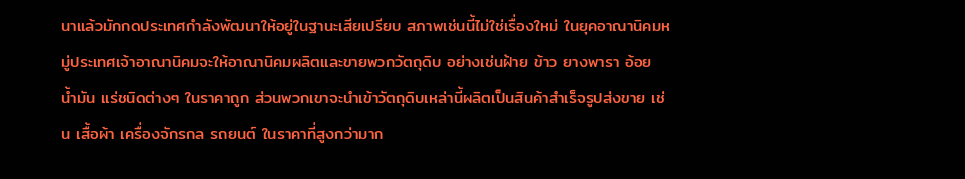นาแล้วมักกดประเทศกำลังพัฒนาให้อยู่ในฐานะเสียเปรียบ สภาพเช่นนี้ไม่ใช่เรื่องใหม่ ในยุคอาณานิคมหมู่ประเทศเจ้าอาณานิคมจะให้อาณานิคมผลิตและขายพวกวัตถุดิบ อย่างเช่นฝ้าย ข้าว ยางพารา อ้อย น้ำมัน แร่ชนิดต่างๆ ในราคาถูก ส่วนพวกเขาจะนำเข้าวัตถุดิบเหล่านี้ผลิตเป็นสินค้าสำเร็จรูปส่งขาย เช่น เสื้อผ้า เครื่องจักรกล รถยนต์ ในราคาที่สูงกว่ามาก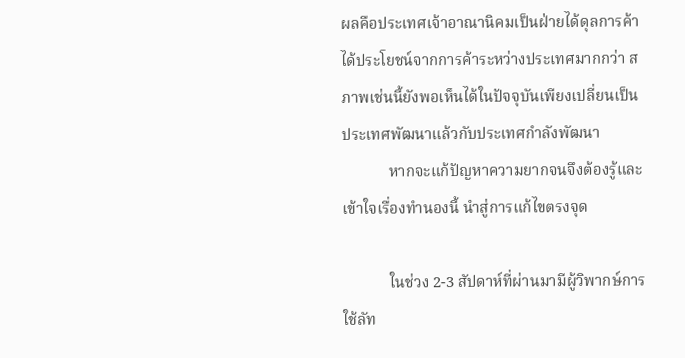ผลคือประเทศเจ้าอาณานิคมเป็นฝ่ายได้ดุลการค้า ได้ประโยชน์จากการค้าระหว่างประเทศมากกว่า สภาพเช่นนี้ยังพอเห็นได้ในปัจจุบันเพียงเปลี่ยนเป็นประเทศพัฒนาแล้วกับประเทศกำลังพัฒนา
            หากจะแก้ปัญหาความยากจนจึงต้องรู้และเข้าใจเรื่องทำนองนี้ นำสู่การแก้ไขตรงจุด

            ในช่วง 2-3 สัปดาห์ที่ผ่านมามีผู้วิพากษ์การใช้ลัท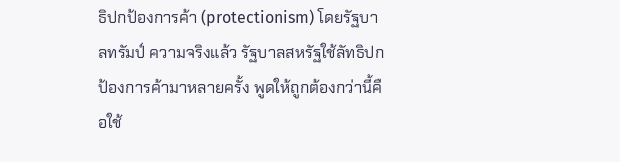ธิปกป้องการค้า (protectionism) โดยรัฐบาลทรัมป์ ความจริงแล้ว รัฐบาลสหรัฐใช้ลัทธิปกป้องการค้ามาหลายครั้ง พูดให้ถูกต้องกว่านี้คือใช้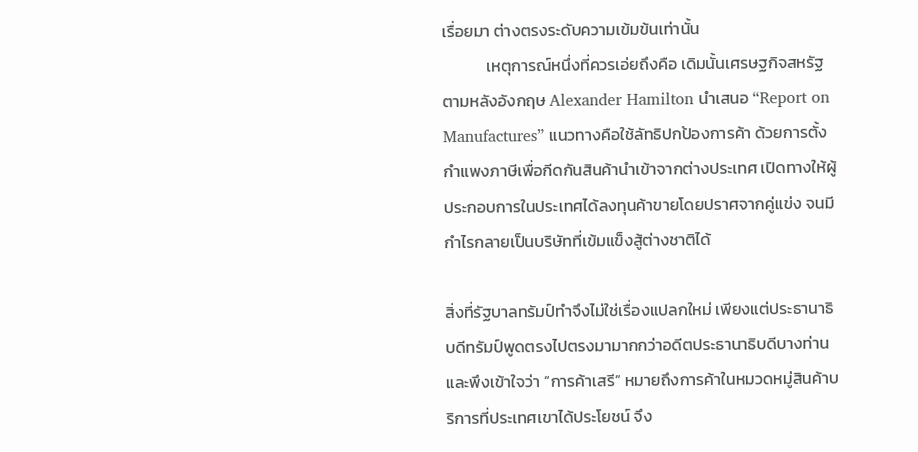เรื่อยมา ต่างตรงระดับความเข้มข้นเท่านั้น
            เหตุการณ์หนึ่งที่ควรเอ่ยถึงคือ เดิมนั้นเศรษฐกิจสหรัฐตามหลังอังกฤษ Alexander Hamilton นำเสนอ “Report on Manufactures” แนวทางคือใช้ลัทธิปกป้องการค้า ด้วยการตั้งกำแพงภาษีเพื่อกีดกันสินค้านำเข้าจากต่างประเทศ เปิดทางให้ผู้ประกอบการในประเทศได้ลงทุนค้าขายโดยปราศจากคู่แข่ง จนมีกำไรกลายเป็นบริษัทที่เข้มแข็งสู้ต่างชาติได้

สิ่งที่รัฐบาลทรัมป์ทำจึงไม่ใช่เรื่องแปลกใหม่ เพียงแต่ประธานาธิบดีทรัมป์พูดตรงไปตรงมามากกว่าอดีตประธานาธิบดีบางท่าน และพึงเข้าใจว่า “การค้าเสรี” หมายถึงการค้าในหมวดหมู่สินค้าบริการที่ประเทศเขาได้ประโยชน์ จึง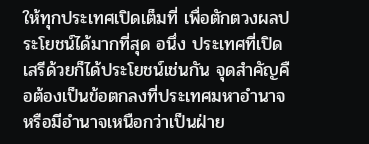ให้ทุกประเทศเปิดเต็มที่ เพื่อตักตวงผลประโยชน์ได้มากที่สุด อนึ่ง ประเทศที่เปิดเสรีด้วยก็ได้ประโยชน์เช่นกัน จุดสำคัญคือต้องเป็นข้อตกลงที่ประเทศมหาอำนาจหรือมีอำนาจเหนือกว่าเป็นฝ่าย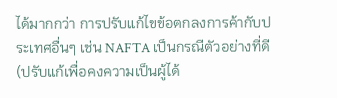ได้มากกว่า การปรับแก้ไขข้อตกลงการค้ากับประเทศอื่นๆ เช่น NAFTA เป็นกรณีตัวอย่างที่ดี (ปรับแก้เพื่อคงความเป็นผู้ได้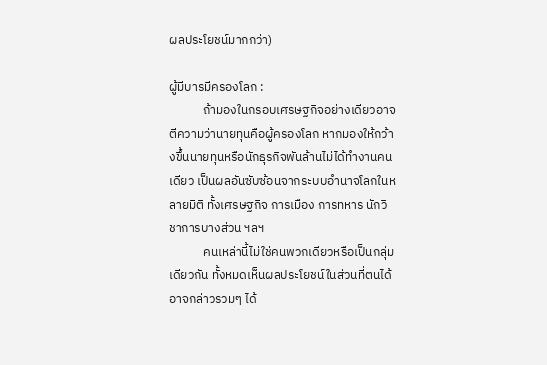ผลประโยชน์มากกว่า)

ผู้มีบารมีครองโลก :
            ถ้ามองในกรอบเศรษฐกิจอย่างเดียวอาจตีความว่านายทุนคือผู้ครองโลก หากมองให้กว้างขึ้นนายทุนหรือนักธุรกิจพันล้านไม่ได้ทำงานคนเดียว เป็นผลอันซับซ้อนจากระบบอำนาจโลกในหลายมิติ ทั้งเศรษฐกิจ การเมือง การทหาร นักวิชาการบางส่วน ฯลฯ
            คนเหล่านี้ไม่ใช่คนพวกเดียวหรือเป็นกลุ่มเดียวกัน ทั้งหมดเห็นผลประโยชน์ในส่วนที่ตนได้ อาจกล่าวรวมๆ ได้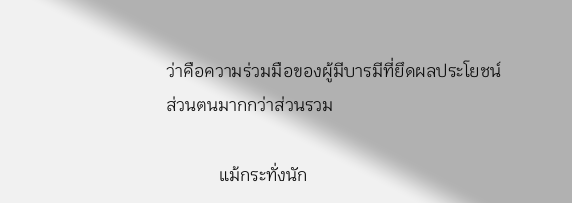ว่าคือความร่วมมือของผู้มีบารมีที่ยึดผลประโยชน์ส่วนตนมากกว่าส่วนรวม

            แม้กระทั่งนัก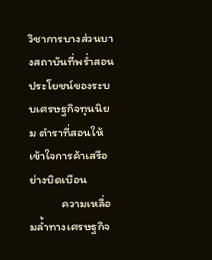วิชาการบางส่วนบางสถาบันที่พร่ำสอนประโยชน์ของระบบเศรษฐกิจทุนนิยม ตำราที่สอนให้เข้าใจการค้าเสรีอย่างบิดเบือน
            ความเหลื่อมล้ำทางเศรษฐกิจ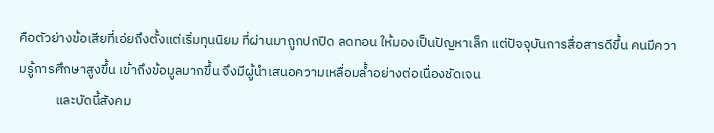คือตัวย่างข้อเสียที่เอ่ยถึงตั้งแต่เริ่มทุนนิยม ที่ผ่านมาถูกปกปิด ลดทอน ให้มองเป็นปัญหาเล็ก แต่ปัจจุบันการสื่อสารดีขึ้น คนมีความรู้การศึกษาสูงขึ้น เข้าถึงข้อมูลมากขึ้น จึงมีผู้นำเสนอความเหลื่อมล้ำอย่างต่อเนื่องชัดเจน
            และบัดนี้สังคม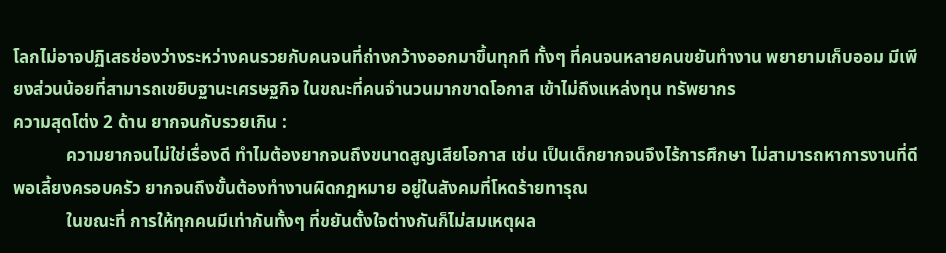โลกไม่อาจปฏิเสธช่องว่างระหว่างคนรวยกับคนจนที่ถ่างกว้างออกมาขึ้นทุกที ทั้งๆ ที่คนจนหลายคนขยันทำงาน พยายามเก็บออม มีเพียงส่วนน้อยที่สามารถเขยิบฐานะเศรษฐกิจ ในขณะที่คนจำนวนมากขาดโอกาส เข้าไม่ถึงแหล่งทุน ทรัพยากร
ความสุดโต่ง 2 ด้าน ยากจนกับรวยเกิน :
            ความยากจนไม่ใช่เรื่องดี ทำไมต้องยากจนถึงขนาดสูญเสียโอกาส เช่น เป็นเด็กยากจนจึงไร้การศึกษา ไม่สามารถหาการงานที่ดีพอเลี้ยงครอบครัว ยากจนถึงขั้นต้องทำงานผิดกฎหมาย อยู่ในสังคมที่โหดร้ายทารุณ
            ในขณะที่ การให้ทุกคนมีเท่ากันทั้งๆ ที่ขยันตั้งใจต่างกันก็ไม่สมเหตุผล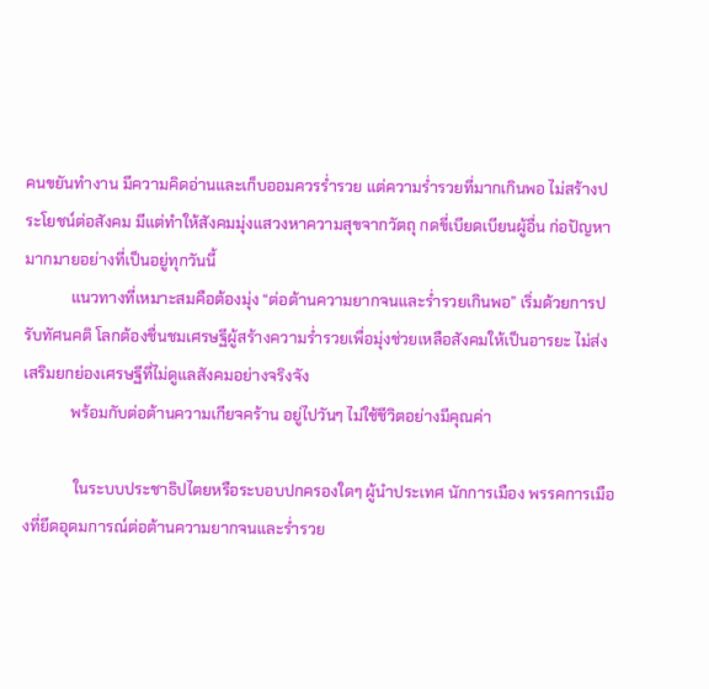คนขยันทำงาน มีความคิดอ่านและเก็บออมควรร่ำรวย แต่ความร่ำรวยที่มากเกินพอ ไม่สร้างประโยชน์ต่อสังคม มีแต่ทำให้สังคมมุ่งแสวงหาความสุขจากวัตถุ กดขี่เบียดเบียนผู้อื่น ก่อปัญหามากมายอย่างที่เป็นอยู่ทุกวันนี้
            แนวทางที่เหมาะสมคือต้องมุ่ง “ต่อต้านความยากจนและร่ำรวยเกินพอ” เริ่มด้วยการปรับทัศนคติ โลกต้องชื่นชมเศรษฐีผู้สร้างความร่ำรวยเพื่อมุ่งช่วยเหลือสังคมให้เป็นอารยะ ไม่ส่งเสริมยกย่องเศรษฐีที่ไม่ดูแลสังคมอย่างจริงจัง
            พร้อมกับต่อต้านความเกียจคร้าน อยู่ไปวันๆ ไม่ใช้ชีวิตอย่างมีคุณค่า

             ในระบบประชาธิปไตยหรือระบอบปกครองใดๆ ผู้นำประเทศ นักการเมือง พรรคการเมืองที่ยึดอุดมการณ์ต่อต้านความยากจนและร่ำรวย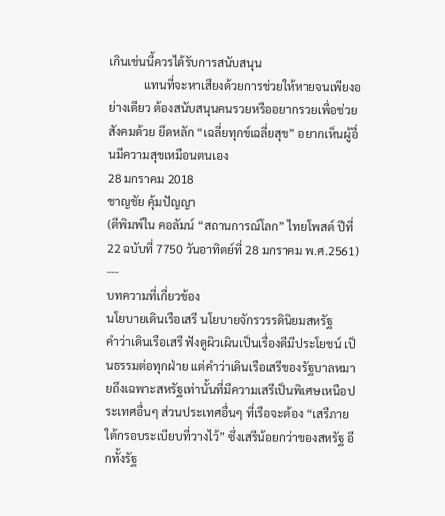เกินเช่นนี้ควรได้รับการสนับสนุน
            แทนที่จะหาเสียงด้วยการช่วยให้หายจนเพียงอย่างเดียว ต้องสนับสนุนคนรวยหรืออยากรวยเพื่อช่วยสังคมด้วย ยึดหลัก “เฉลี่ยทุกข์เฉลี่ยสุข” อยากเห็นผู้อื่นมีความสุขเหมือนตนเอง
28 มกราคม 2018
ชาญชัย คุ้มปัญญา
(ตีพิมพ์ใน คอลัมน์ “สถานการณ์โลก” ไทยโพสต์ ปีที่ 22 ฉบับที่ 7750 วันอาทิตย์ที่ 28 มกราคม พ.ศ.2561)
---
บทความที่เกี่ยวข้อง
นโยบายเดินเรือเสรี นโยบายจักรวรรดินิยมสหรัฐ
คำว่าเดินเรือเสรี ฟังดูผิวเผินเป็นเรื่องดีมีประโยชน์ เป็นธรรมต่อทุกฝ่าย แต่คำว่าเดินเรือเสรีของรัฐบาลหมายถึงเฉพาะสหรัฐเท่านั้นที่มีความเสรีเป็นพิเศษเหนือประเทศอื่นๆ ส่วนประเทศอื่นๆ ที่เรือจะต้อง “เสรีภายใต้กรอบระเบียบที่วางไว้” ซึ่งเสรีน้อยกว่าของสหรัฐ อีกทั้งรัฐ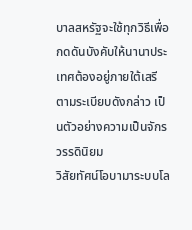บาลสหรัฐจะใช้ทุกวิธีเพื่อกดดันบังคับให้นานาประเทศต้องอยู่ภายใต้เสรีตามระเบียบดังกล่าว เป็นตัวอย่างความเป็นจักรวรรดินิยม
วิสัยทัศน์โอบามาระบบโล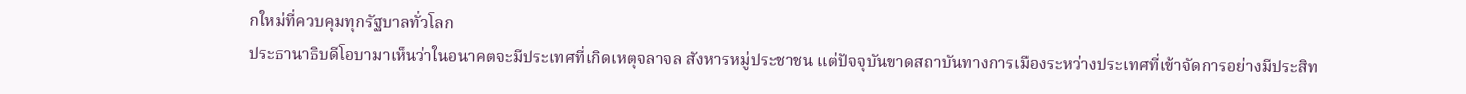กใหม่ที่ควบคุมทุกรัฐบาลทั่วโลก
ประธานาธิบดีโอบามาเห็นว่าในอนาคตจะมีประเทศที่เกิดเหตุจลาจล สังหารหมู่ประชาชน แต่ปัจจุบันขาดสถาบันทางการเมืองระหว่างประเทศที่เข้าจัดการอย่างมีประสิท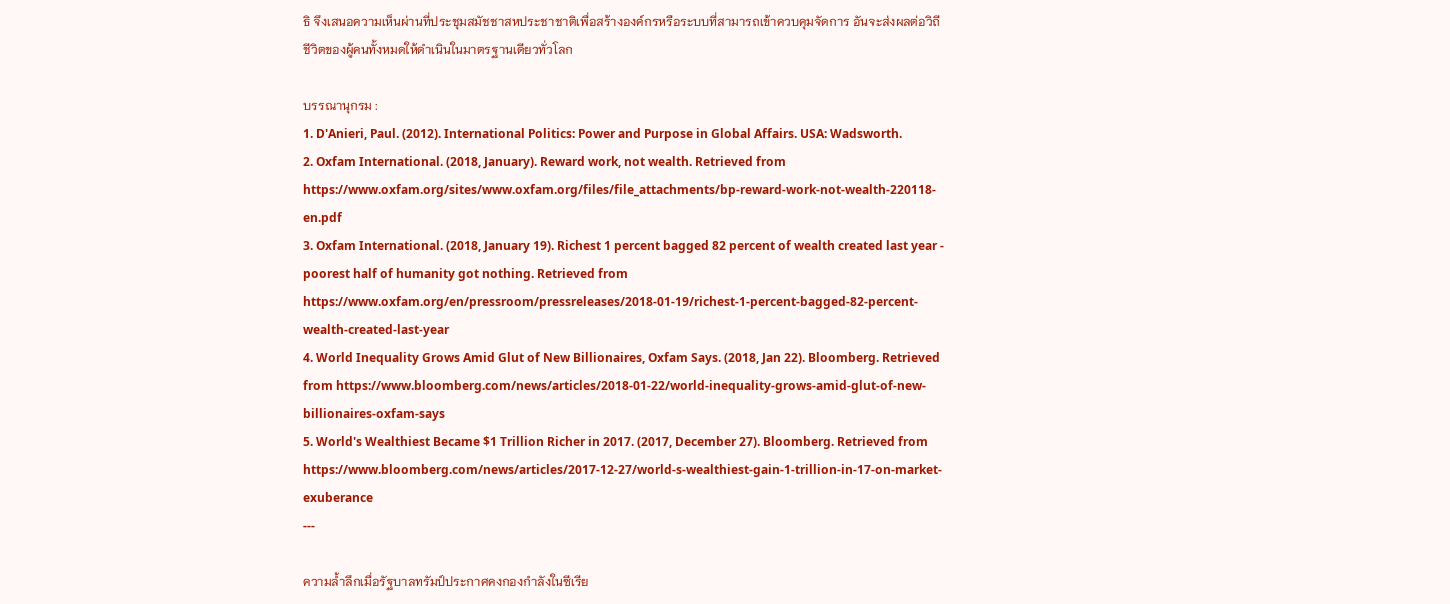ธิ จึงเสนอความเห็นผ่านที่ประชุมสมัชชาสหประชาชาติเพื่อสร้างองค์กรหรือระบบที่สามารถเข้าควบคุมจัดการ อันจะส่งผลต่อวิถีชีวิตของผู้คนทั้งหมดให้ดำเนินในมาตรฐานเดียวทั่วโลก

บรรณานุกรม :
1. D'Anieri, Paul. (2012). International Politics: Power and Purpose in Global Affairs. USA: Wadsworth.
2. Oxfam International. (2018, January). Reward work, not wealth. Retrieved from https://www.oxfam.org/sites/www.oxfam.org/files/file_attachments/bp-reward-work-not-wealth-220118-en.pdf
3. Oxfam International. (2018, January 19). Richest 1 percent bagged 82 percent of wealth created last year - poorest half of humanity got nothing. Retrieved from https://www.oxfam.org/en/pressroom/pressreleases/2018-01-19/richest-1-percent-bagged-82-percent-wealth-created-last-year
4. World Inequality Grows Amid Glut of New Billionaires, Oxfam Says. (2018, Jan 22). Bloomberg. Retrieved from https://www.bloomberg.com/news/articles/2018-01-22/world-inequality-grows-amid-glut-of-new-billionaires-oxfam-says
5. World's Wealthiest Became $1 Trillion Richer in 2017. (2017, December 27). Bloomberg. Retrieved from https://www.bloomberg.com/news/articles/2017-12-27/world-s-wealthiest-gain-1-trillion-in-17-on-market-exuberance
---

ความล้ำลึกเมื่อรัฐบาลทรัมป์ประกาศคงกองกำลังในซีเรีย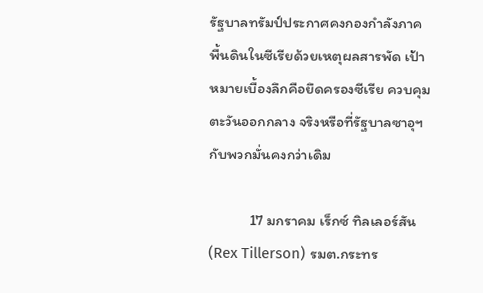รัฐบาลทรัมป์ประกาศคงกองกำลังภาคพื้นดินในซีเรียด้วยเหตุผลสารพัด เป้าหมายเบื้องลึกคือยึดครองซีเรีย ควบคุมตะวันออกกลาง จริงหรือที่รัฐบาลซาอุฯ กับพวกมั่นคงกว่าเดิม

            17 มกราคม เร็กซ์ ทิลเลอร์สัน (Rex Tillerson) รมต.กระทร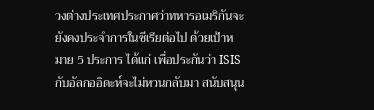วงต่างประเทศประกาศว่าทหารอเมริกันจะยังคงประจำการในซีเรียต่อไป ด้วยเป้าหมาย 5 ประการ ได้แก่ เพื่อประกันว่า ISIS กับอัลกออิดะห์จะไม่หวนกลับมา สนับสนุน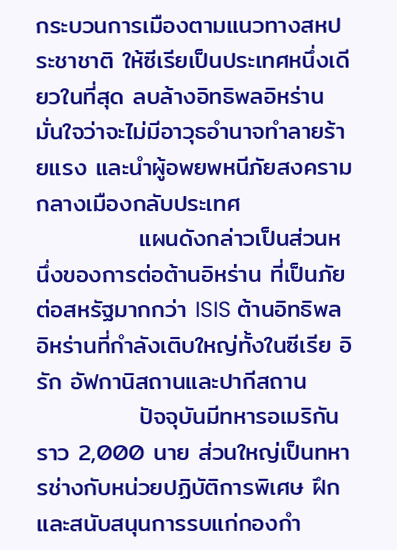กระบวนการเมืองตามแนวทางสหประชาชาติ ให้ซีเรียเป็นประเทศหนึ่งเดียวในที่สุด ลบล้างอิทธิพลอิหร่าน มั่นใจว่าจะไม่มีอาวุธอำนาจทำลายร้ายแรง และนำผู้อพยพหนีภัยสงครามกลางเมืองกลับประเทศ
            แผนดังกล่าวเป็นส่วนหนึ่งของการต่อต้านอิหร่าน ที่เป็นภัยต่อสหรัฐมากกว่า ISIS ต้านอิทธิพลอิหร่านที่กำลังเติบใหญ่ทั้งในซีเรีย อิรัก อัฟกานิสถานและปากีสถาน
            ปัจจุบันมีทหารอเมริกันราว 2,000 นาย ส่วนใหญ่เป็นทหารช่างกับหน่วยปฏิบัติการพิเศษ ฝึกและสนับสนุนการรบแก่กองกำ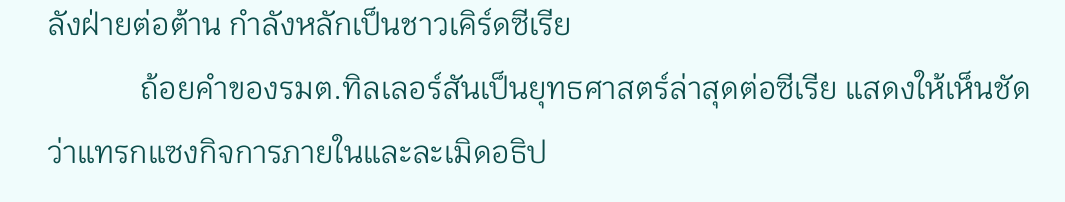ลังฝ่ายต่อต้าน กำลังหลักเป็นชาวเคิร์ดซีเรีย
            ถ้อยคำของรมต.ทิลเลอร์สันเป็นยุทธศาสตร์ล่าสุดต่อซีเรีย แสดงให้เห็นชัดว่าแทรกแซงกิจการภายในและละเมิดอธิป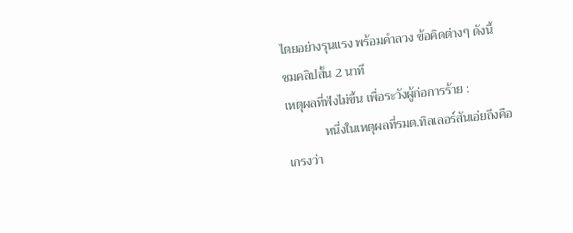ไตยอย่างรุนแรง พร้อมคำลวง ข้อคิดต่างๆ ดังนี้
ชมคลิปสั้น 2 นาที
เหตุผลที่ฟังไม่ขึ้น เพื่อระวังผู้ก่อการร้าย :
            หนึ่งในเหตุผลที่รมต.ทิลเลอร์สันเอ่ยถึงคือ เกรงว่า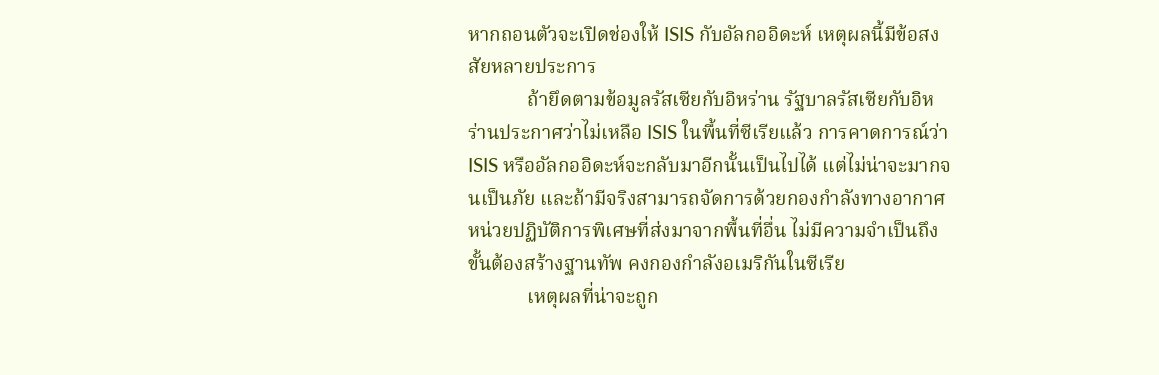หากถอนตัวจะเปิดช่องให้ ISIS กับอัลกออิดะห์ เหตุผลนี้มีข้อสงสัยหลายประการ
            ถ้ายึดตามข้อมูลรัสเซียกับอิหร่าน รัฐบาลรัสเซียกับอิหร่านประกาศว่าไม่เหลือ ISIS ในพื้นที่ซีเรียแล้ว การคาดการณ์ว่า ISIS หรืออัลกออิดะห์จะกลับมาอีกนั้นเป็นไปได้ แต่ไม่น่าจะมากจนเป็นภัย และถ้ามีจริงสามารถจัดการด้วยกองกำลังทางอากาศ หน่วยปฏิบัติการพิเศษที่ส่งมาจากพื้นที่อื่น ไม่มีความจำเป็นถึงขั้นต้องสร้างฐานทัพ คงกองกำลังอเมริกันในซีเรีย
            เหตุผลที่น่าจะถูก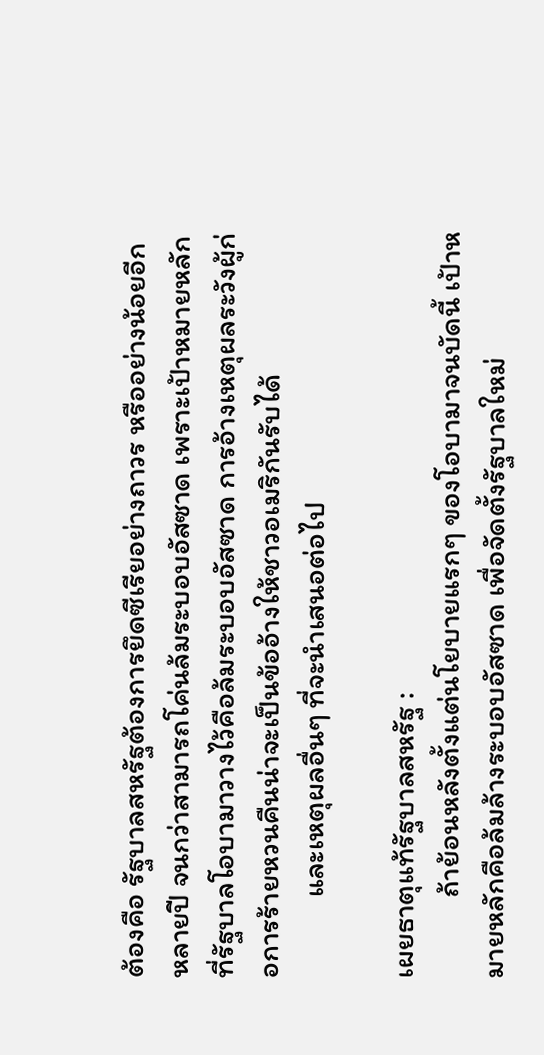ต้องคือ รัฐบาลสหรัฐต้องการยึดซีเรียอย่างถาวร หรืออย่างน้อยอีกหลายปี จนกว่าสามารถโค่นล้มระบอบอัสซาด เพราะเป้าหมายหลักที่รัฐบาลโอบามาวางไว้คือล้มระบอบอัสซาด การอ้างเหตุผลระวังผู้ก่อการร้ายหวนคืนน่าจะเป็นข้ออ้างให้ชาวอเมริกันรับได้
            และเหตุผลอื่นๆ ที่จะนำเสนอต่อไป

เผยธาตุแท้รัฐบาลสหรัฐ :
            ถ้าย้อนหลังตั้งแต่นโยบายแรกๆ ของโอบามาจนบัดนี้ เป้าหมายหลักคือล้มล้างระบอบอัสซาด เพื่อจัดตั้งรัฐบาลใหม่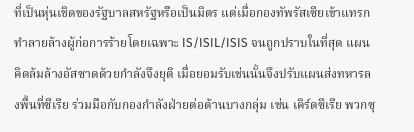ที่เป็นหุ่นเชิดของรัฐบาลสหรัฐหรือเป็นมิตร แต่เมื่อกองทัพรัสเซียเข้าแทรก ทำลายล้างผู้ก่อการร้ายโดยเฉพาะ IS/ISIL/ISIS จนถูกปราบในที่สุด แผนคิดล้มล้างอัสซาดด้วยกำลังจึงยุติ เมื่อยอมรับเช่นนั้นจึงปรับแผนส่งทหารลงพื้นที่ซีเรีย ร่วมมือกับกองกำลังฝ่ายต่อต้านบางกลุ่ม เช่น เคิร์ดซีเรีย พวกซุ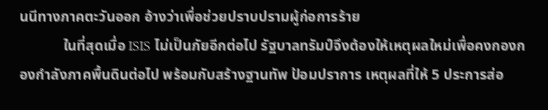นนีทางภาคตะวันออก อ้างว่าเพื่อช่วยปราบปรามผู้ก่อการร้าย
            ในที่สุดเมื่อ ISIS ไม่เป็นภัยอีกต่อไป รัฐบาลทรัมป์จึงต้องให้เหตุผลใหม่เพื่อคงกองกองกำลังภาคพื้นดินต่อไป พร้อมกับสร้างฐานทัพ ป้อมปราการ เหตุผลที่ให้ 5 ประการส่อ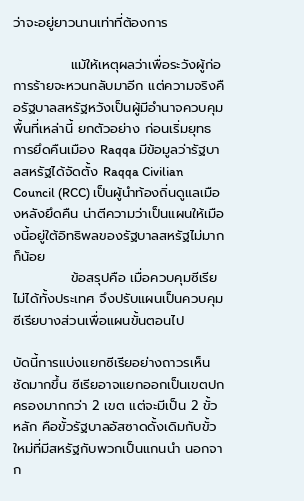ว่าจะอยู่ยาวนานเท่าที่ต้องการ

            แม้ให้เหตุผลว่าเพื่อระวังผู้ก่อการร้ายจะหวนกลับมาอีก แต่ความจริงคือรัฐบาลสหรัฐหวังเป็นผู้มีอำนาจควบคุมพื้นที่เหล่านี้ ยกตัวอย่าง ก่อนเริ่มยุทธการยึดคืนเมือง Raqqa มีข้อมูลว่ารัฐบาลสหรัฐได้จัดตั้ง Raqqa Civilian Council (RCC) เป็นผู้นำท้องถิ่นดูแลเมืองหลังยึดคืน น่าตีความว่าเป็นแผนให้เมืองนี้อยู่ใต้อิทธิพลของรัฐบาลสหรัฐไม่มากก็น้อย
            ข้อสรุปคือ เมื่อควบคุมซีเรียไม่ได้ทั้งประเทศ จึงปรับแผนเป็นควบคุมซีเรียบางส่วนเพื่อแผนขั้นตอนไป

บัดนี้การแบ่งแยกซีเรียอย่างถาวรเห็นชัดมากขึ้น ซีเรียอาจแยกออกเป็นเขตปกครองมากกว่า 2 เขต แต่จะมีเป็น 2 ขั้วหลัก คือขั้วรัฐบาลอัสซาดดั้งเดิมกับขั้วใหม่ที่มีสหรัฐกับพวกเป็นแกนนำ นอกจาก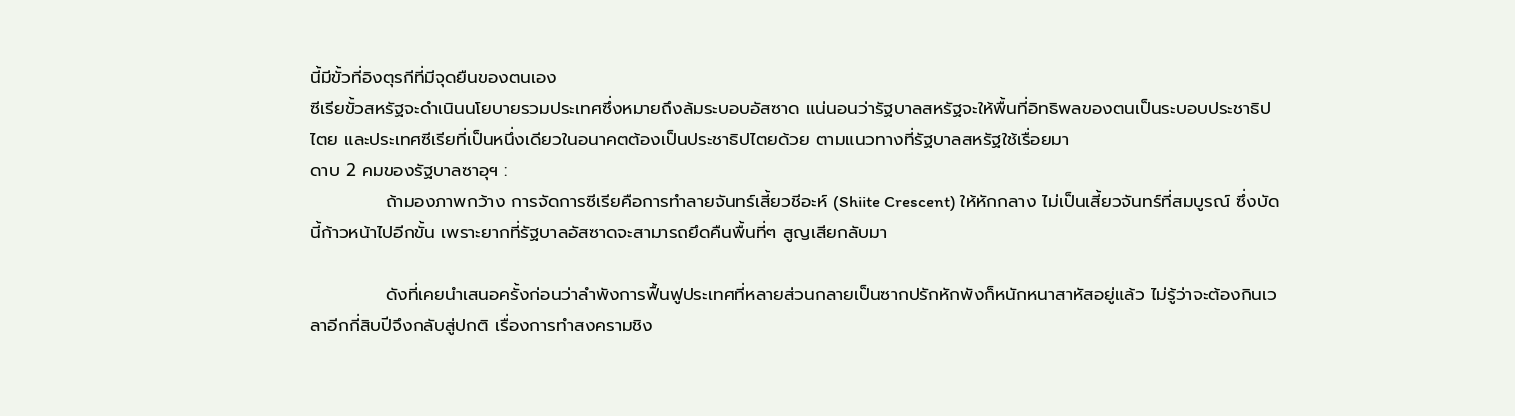นี้มีขั้วที่อิงตุรกีที่มีจุดยืนของตนเอง
ซีเรียขั้วสหรัฐจะดำเนินนโยบายรวมประเทศซึ่งหมายถึงล้มระบอบอัสซาด แน่นอนว่ารัฐบาลสหรัฐจะให้พื้นที่อิทธิพลของตนเป็นระบอบประชาธิปไตย และประเทศซีเรียที่เป็นหนึ่งเดียวในอนาคตต้องเป็นประชาธิปไตยด้วย ตามแนวทางที่รัฐบาลสหรัฐใช้เรื่อยมา
ดาบ 2 คมของรัฐบาลซาอุฯ :
            ถ้ามองภาพกว้าง การจัดการซีเรียคือการทำลายจันทร์เสี้ยวชีอะห์ (Shiite Crescent) ให้หักกลาง ไม่เป็นเสี้ยวจันทร์ที่สมบูรณ์ ซึ่งบัดนี้ก้าวหน้าไปอีกขั้น เพราะยากที่รัฐบาลอัสซาดจะสามารถยึดคืนพื้นที่ๆ สูญเสียกลับมา

            ดังที่เคยนำเสนอครั้งก่อนว่าลำพังการฟื้นฟูประเทศที่หลายส่วนกลายเป็นซากปรักหักพังก็หนักหนาสาหัสอยู่แล้ว ไม่รู้ว่าจะต้องกินเวลาอีกกี่สิบปีจึงกลับสู่ปกติ เรื่องการทำสงครามชิง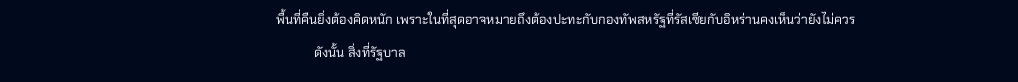พื้นที่คืนยิ่งต้องคิดหนัก เพราะในที่สุดอาจหมายถึงต้องปะทะกับกองทัพสหรัฐที่รัสเซียกับอิหร่านคงเห็นว่ายังไม่ควร
            ดังนั้น สิ่งที่รัฐบาล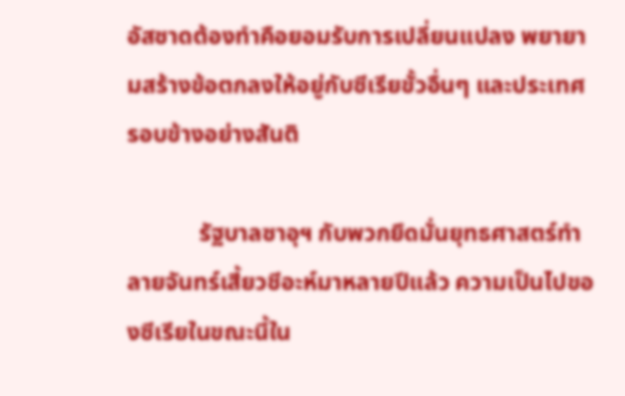อัสซาดต้องทำคือยอมรับการเปลี่ยนแปลง พยายามสร้างข้อตกลงให้อยู่กับซีเรียขั้วอื่นๆ และประเทศรอบข้างอย่างสันติ

            รัฐบาลซาอุฯ กับพวกยึดมั่นยุทธศาสตร์ทำลายจันทร์เสี้ยวชีอะห์มาหลายปีแล้ว ความเป็นไปของซีเรียในขณะนี้ใน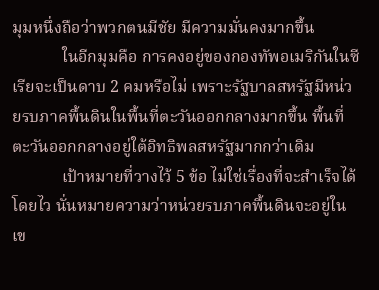มุมหนึ่งถือว่าพวกตนมีชัย มีความมั่นคงมากขึ้น
            ในอีกมุมคือ การคงอยู่ของกองทัพอเมริกันในซีเรียจะเป็นดาบ 2 คมหรือไม่ เพราะรัฐบาลสหรัฐมีหน่วยรบภาคพื้นดินในพื้นที่ตะวันออกกลางมากขึ้น พื้นที่ตะวันออกกลางอยู่ใต้อิทธิพลสหรัฐมากกว่าเดิม
            เป้าหมายที่วางไว้ 5 ข้อ ไม่ใช่เรื่องที่จะสำเร็จได้โดยไว นั่นหมายความว่าหน่วยรบภาคพื้นดินจะอยู่ในเข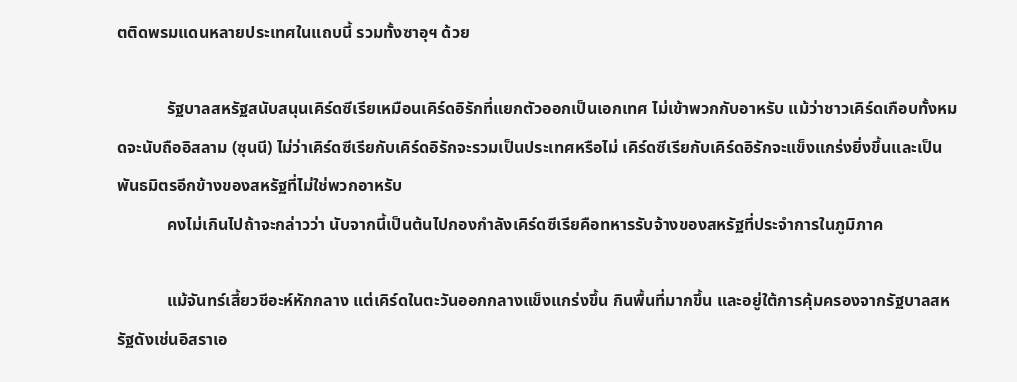ตติดพรมแดนหลายประเทศในแถบนี้ รวมทั้งซาอุฯ ด้วย

            รัฐบาลสหรัฐสนับสนุนเคิร์ดซีเรียเหมือนเคิร์ดอิรักที่แยกตัวออกเป็นเอกเทศ ไม่เข้าพวกกับอาหรับ แม้ว่าชาวเคิร์ดเกือบทั้งหมดจะนับถืออิสลาม (ซุนนี) ไม่ว่าเคิร์ดซีเรียกับเคิร์ดอิรักจะรวมเป็นประเทศหรือไม่ เคิร์ดซีเรียกับเคิร์ดอิรักจะแข็งแกร่งยิ่งขึ้นและเป็นพันธมิตรอีกข้างของสหรัฐที่ไม่ใช่พวกอาหรับ
            คงไม่เกินไปถ้าจะกล่าวว่า นับจากนี้เป็นต้นไปกองกำลังเคิร์ดซีเรียคือทหารรับจ้างของสหรัฐที่ประจำการในภูมิภาค

            แม้จันทร์เสี้ยวชีอะห์หักกลาง แต่เคิร์ดในตะวันออกกลางแข็งแกร่งขึ้น กินพื้นที่มากขึ้น และอยู่ใต้การคุ้มครองจากรัฐบาลสหรัฐดังเช่นอิสราเอ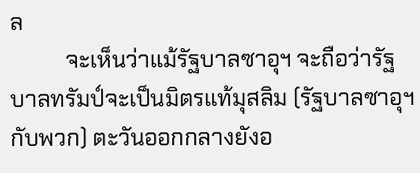ล
          จะเห็นว่าแม้รัฐบาลซาอุฯ จะถือว่ารัฐบาลทรัมป์จะเป็นมิตรแท้มุสลิม (รัฐบาลซาอุฯ กับพวก) ตะวันออกกลางยังอ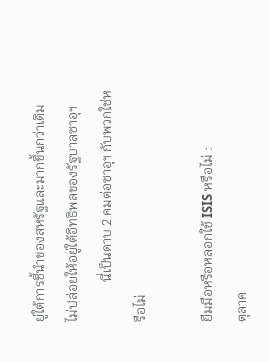ยู่ใต้การชี้นำของสหรัฐและมากขึ้นกว่าเดิม ไม่ปล่อยให้อยู่ใต้อิทธิพลของรัฐบาลซาอุฯ
            นี่เป็นดาบ 2 คมต่อซาอุฯ กับพวกใช่หรือไม่

ยืมมือหรือหลอกใช้ ISIS หรือไม่ :
ตุลาค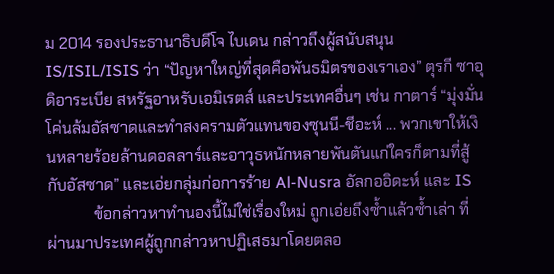ม 2014 รองประธานาธิบดีโจ ไบเดน กล่าวถึงผู้สนับสนุน IS/ISIL/ISIS ว่า “ปัญหาใหญ่ที่สุดคือพันธมิตรของเราเอง” ตุรกี ซาอุดิอาระเบีย สหรัฐอาหรับเอมิเรตส์ และประเทศอื่นๆ เช่น กาตาร์ “มุ่งมั่นโค่นล้มอัสซาดและทำสงครามตัวแทนของซุนนี-ชีอะห์ ... พวกเขาให้เงินหลายร้อยล้านดอลลาร์และอาวุธหนักหลายพันตันแก่ใครก็ตามที่สู้กับอัสซาด” และเอ่ยกลุ่มก่อการร้าย Al-Nusra อัลกออิดะห์ และ IS
            ข้อกล่าวหาทำนองนี้ไม่ใช่เรื่องใหม่ ถูกเอ่ยถึงซ้ำแล้วซ้ำเล่า ที่ผ่านมาประเทศผู้ถูกกล่าวหาปฏิเสธมาโดยตลอ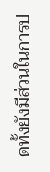ดทั้งยังมีส่วนในการป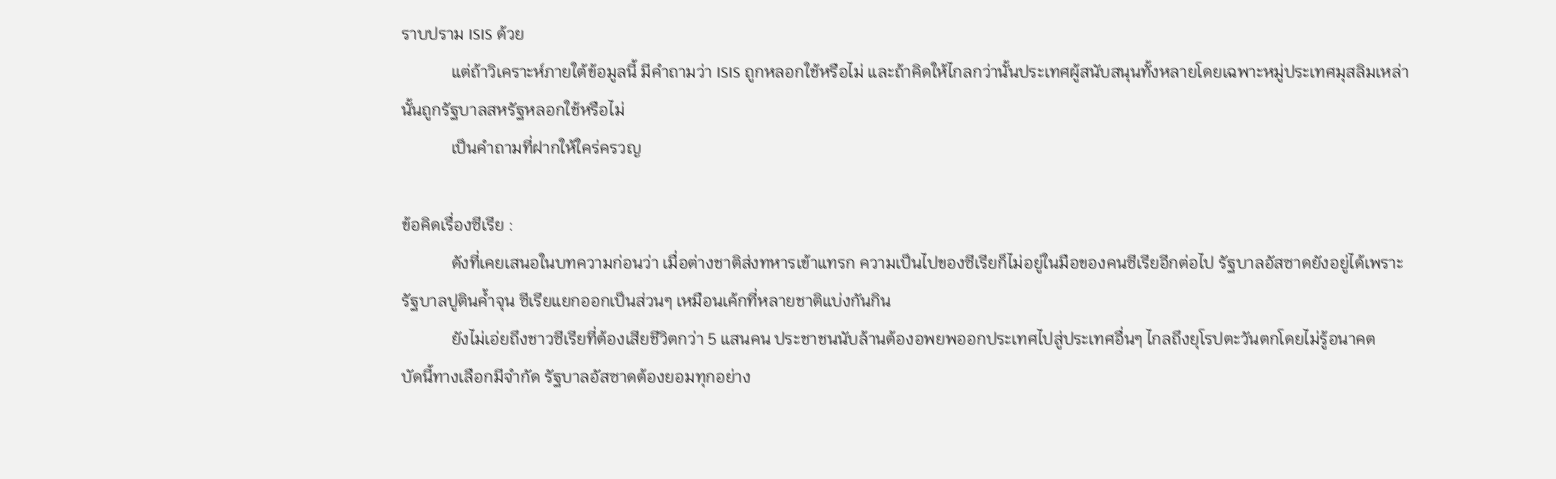ราบปราม ISIS ด้วย
            แต่ถ้าวิเคราะห์ภายใต้ข้อมูลนี้ มีคำถามว่า ISIS ถูกหลอกใช้หรือไม่ และถ้าคิดให้ไกลกว่านั้นประเทศผู้สนับสนุนทั้งหลายโดยเฉพาะหมู่ประเทศมุสลิมเหล่านั้นถูกรัฐบาลสหรัฐหลอกใช้หรือไม่
            เป็นคำถามที่ฝากให้ใคร่ครวญ

ข้อคิดเรื่องซีเรีย :
            ดังที่เคยเสนอในบทความก่อนว่า เมื่อต่างชาติส่งทหารเข้าแทรก ความเป็นไปของซีเรียก็ไม่อยู่ในมือของคนซีเรียอีกต่อไป รัฐบาลอัสซาดยังอยู่ได้เพราะรัฐบาลปูตินค้ำจุน ซีเรียแยกออกเป็นส่วนๆ เหมือนเค้กที่หลายชาติแบ่งกันกิน
            ยังไม่เอ่ยถึงชาวซีเรียที่ต้องเสียชีวิตกว่า 5 แสนคน ประชาชนนับล้านต้องอพยพออกประเทศไปสู่ประเทศอื่นๆ ไกลถึงยุโรปตะวันตกโดยไม่รู้อนาคต
บัดนี้ทางเลือกมีจำกัด รัฐบาลอัสซาดต้องยอมทุกอย่าง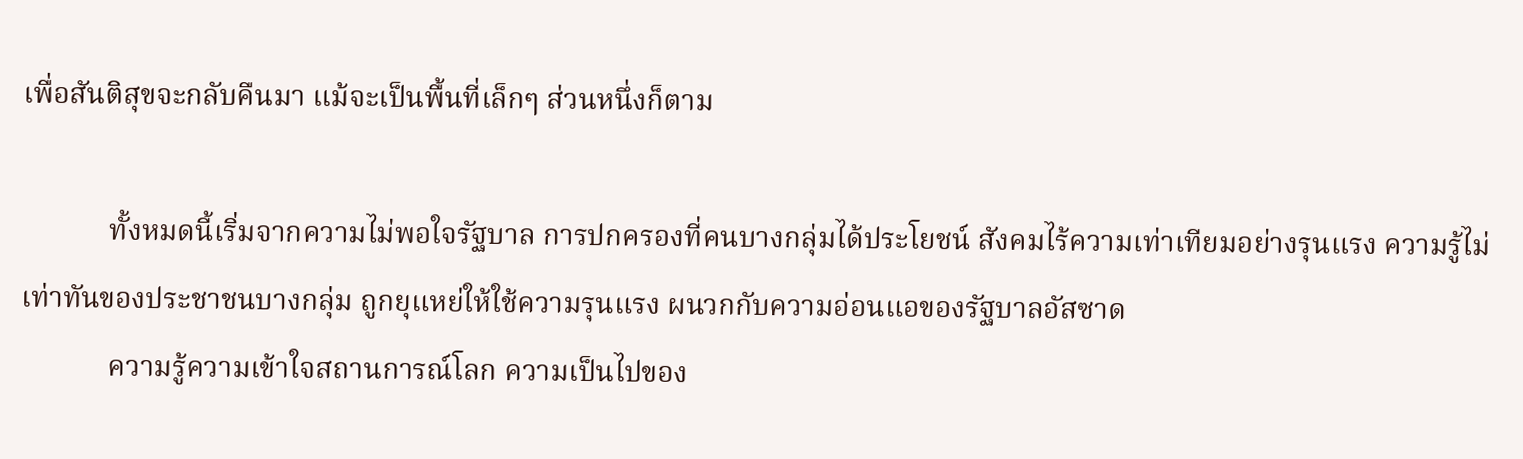เพื่อสันติสุขจะกลับคืนมา แม้จะเป็นพื้นที่เล็กๆ ส่วนหนึ่งก็ตาม

            ทั้งหมดนี้เริ่มจากความไม่พอใจรัฐบาล การปกครองที่คนบางกลุ่มได้ประโยชน์ สังคมไร้ความเท่าเทียมอย่างรุนแรง ความรู้ไม่เท่าทันของประชาชนบางกลุ่ม ถูกยุแหย่ให้ใช้ความรุนแรง ผนวกกับความอ่อนแอของรัฐบาลอัสซาด
            ความรู้ความเข้าใจสถานการณ์โลก ความเป็นไปของ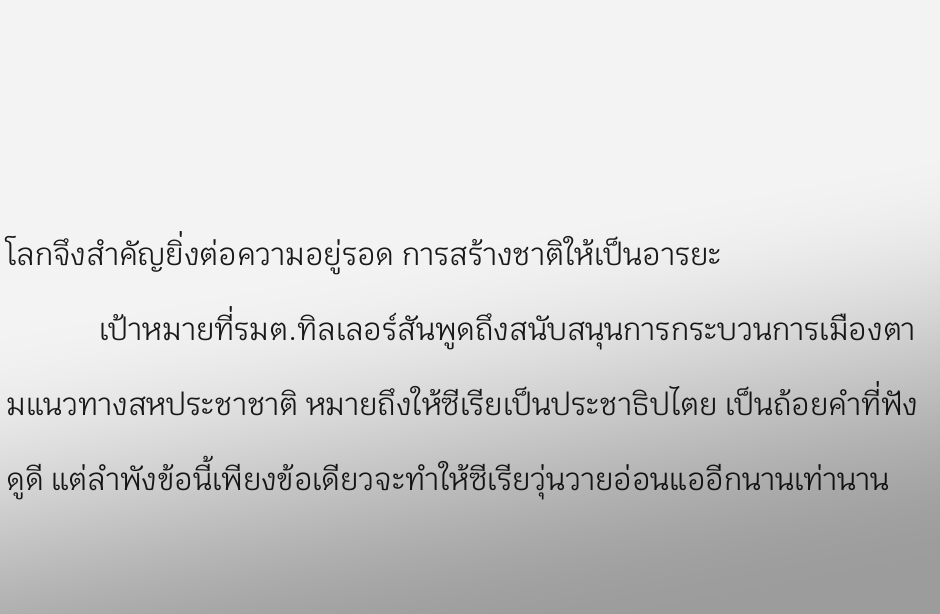โลกจึงสำคัญยิ่งต่อความอยู่รอด การสร้างชาติให้เป็นอารยะ
            เป้าหมายที่รมต.ทิลเลอร์สันพูดถึงสนับสนุนการกระบวนการเมืองตามแนวทางสหประชาชาติ หมายถึงให้ซีเรียเป็นประชาธิปไตย เป็นถ้อยคำที่ฟังดูดี แต่ลำพังข้อนี้เพียงข้อเดียวจะทำให้ซีเรียวุ่นวายอ่อนแออีกนานเท่านาน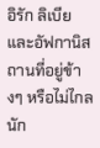อิรัก ลิเบียและอัฟกานิสถานที่อยู่ข้างๆ หรือไม่ไกลนัก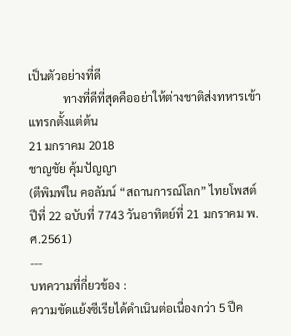เป็นตัวอย่างที่ดี
            ทางที่ดีที่สุดคืออย่าให้ต่างชาติส่งทหารเข้าแทรกตั้งแต่ต้น
21 มกราคม 2018
ชาญชัย คุ้มปัญญา
(ตีพิมพ์ใน คอลัมน์ “สถานการณ์โลก” ไทยโพสต์ ปีที่ 22 ฉบับที่ 7743 วันอาทิตย์ที่ 21 มกราคม พ.ศ.2561)
---
บทความที่กี่ยวข้อง :
ความขัดแย้งซีเรียได้ดำเนินต่อเนื่องกว่า 5 ปีค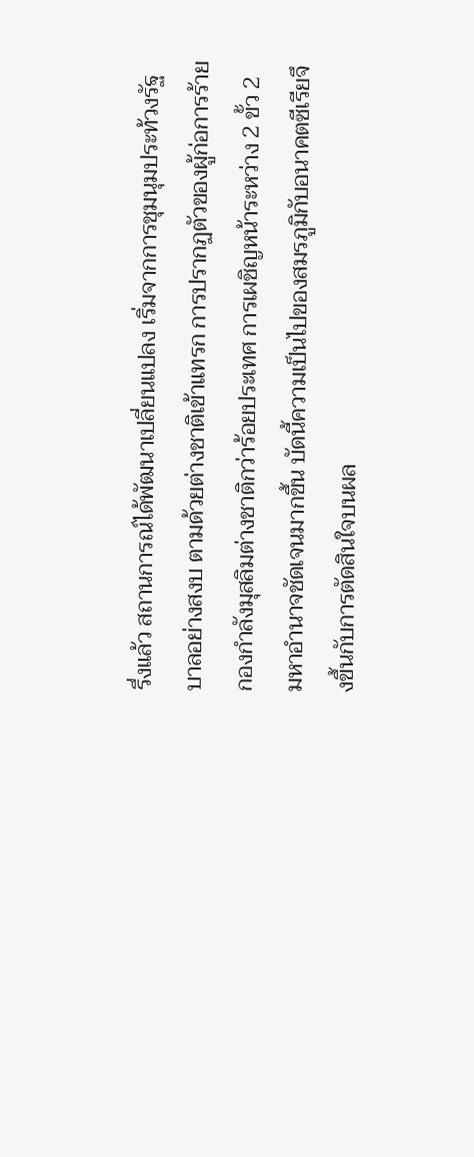รึ่งแล้ว สถานการณ์ได้พัฒนาเปลี่ยนแปลง เริ่มจากการชุมนุมประท้วงรัฐบาลอย่างสงบ ตามด้วยต่างชาติเข้าแทรก การปรากฏตัวของผู้ก่อการร้าย กองกำลังมุสลิมต่างชาติกว่าร้อยประเทศ การเผชิญหน้าระหว่าง 2 ขั้ว 2 มหาอำนาจชัดเจนมากขึ้น บัดนี้ความเป็นไปของสมรภูมิกับอนาคตซีเรียจึงขึ้นกับการตัดสินใจบนผล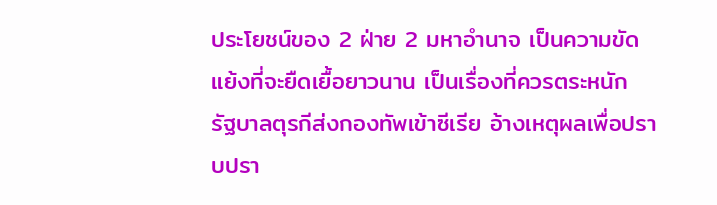ประโยชน์ของ 2 ฝ่าย 2 มหาอำนาจ เป็นความขัดแย้งที่จะยืดเยื้อยาวนาน เป็นเรื่องที่ควรตระหนัก
รัฐบาลตุรกีส่งกองทัพเข้าซีเรีย อ้างเหตุผลเพื่อปราบปรา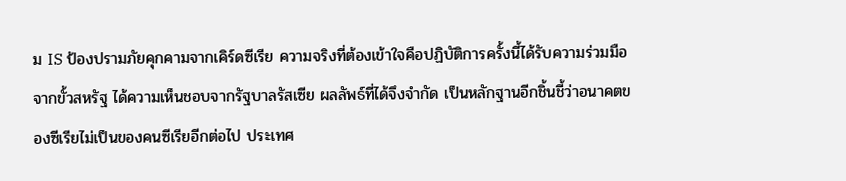ม IS ป้องปรามภัยคุกคามจากเคิร์ดซีเรีย ความจริงที่ต้องเข้าใจคือปฏิบัติการครั้งนี้ได้รับความร่วมมือจากขั้วสหรัฐ ได้ความเห็นชอบจากรัฐบาลรัสเซีย ผลลัพธ์ที่ได้จึงจำกัด เป็นหลักฐานอีกชิ้นชี้ว่าอนาคตของซีเรียไม่เป็นของคนซีเรียอีกต่อไป ประเทศ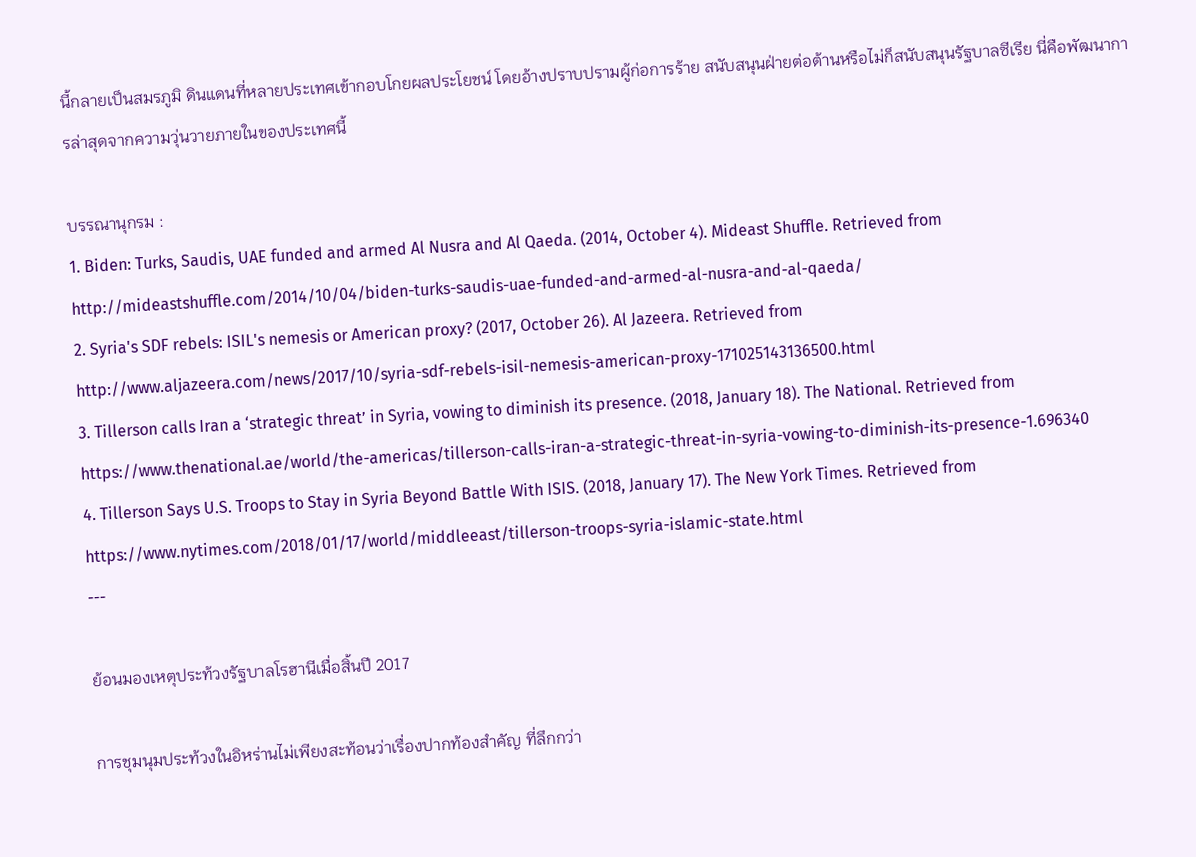นี้กลายเป็นสมรภูมิ ดินแดนที่หลายประเทศเข้ากอบโกยผลประโยชน์ โดยอ้างปราบปรามผู้ก่อการร้าย สนับสนุนฝ่ายต่อต้านหรือไม่ก็สนับสนุนรัฐบาลซีเรีย นี่คือพัฒนาการล่าสุดจากความวุ่นวายภายในของประเทศนี้

บรรณานุกรม :
1. Biden: Turks, Saudis, UAE funded and armed Al Nusra and Al Qaeda. (2014, October 4). Mideast Shuffle. Retrieved from http://mideastshuffle.com/2014/10/04/biden-turks-saudis-uae-funded-and-armed-al-nusra-and-al-qaeda/
2. Syria's SDF rebels: ISIL's nemesis or American proxy? (2017, October 26). Al Jazeera. Retrieved from http://www.aljazeera.com/news/2017/10/syria-sdf-rebels-isil-nemesis-american-proxy-171025143136500.html
3. Tillerson calls Iran a ‘strategic threat’ in Syria, vowing to diminish its presence. (2018, January 18). The National. Retrieved from https://www.thenational.ae/world/the-americas/tillerson-calls-iran-a-strategic-threat-in-syria-vowing-to-diminish-its-presence-1.696340
4. Tillerson Says U.S. Troops to Stay in Syria Beyond Battle With ISIS. (2018, January 17). The New York Times. Retrieved from https://www.nytimes.com/2018/01/17/world/middleeast/tillerson-troops-syria-islamic-state.html
---

ย้อนมองเหตุประท้วงรัฐบาลโรฮานีเมื่อสิ้นปี 2017

การชุมนุมประท้วงในอิหร่านไม่เพียงสะท้อนว่าเรื่องปากท้องสำคัญ ที่ลึกกว่า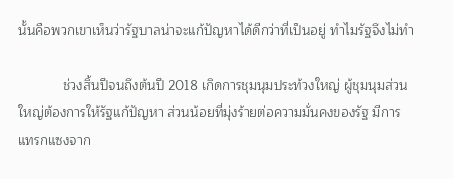นั้นคือพวกเขาเห็นว่ารัฐบาลน่าจะแก้ปัญหาได้ดีกว่าที่เป็นอยู่ ทำไมรัฐจึงไม่ทำ

            ช่วงสิ้นปีจนถึงต้นปี 2018 เกิดการชุมนุมประท้วงใหญ่ ผู้ชุมนุมส่วนใหญ่ต้องการให้รัฐแก้ปัญหา ส่วนน้อยที่มุ่งร้ายต่อความมั่นคงของรัฐ มีการแทรกแซงจาก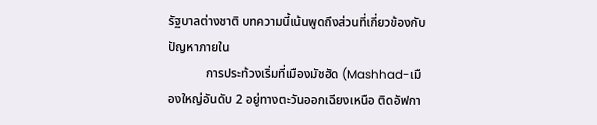รัฐบาลต่างชาติ บทความนี้เน้นพูดถึงส่วนที่เกี่ยวข้องกับปัญหาภายใน
            การประท้วงเริ่มที่เมืองมัชฮัด (Mashhad-เมืองใหญ่อันดับ 2 อยู่ทางตะวันออกเฉียงเหนือ ติดอัฟกา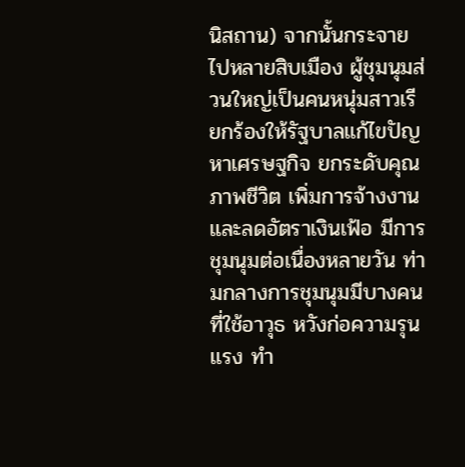นิสถาน) จากนั้นกระจายไปหลายสิบเมือง ผู้ชุมนุมส่วนใหญ่เป็นคนหนุ่มสาวเรียกร้องให้รัฐบาลแก้ไขปัญหาเศรษฐกิจ ยกระดับคุณภาพชีวิต เพิ่มการจ้างงานและลดอัตราเงินเฟ้อ มีการชุมนุมต่อเนื่องหลายวัน ท่ามกลางการชุมนุมมีบางคนที่ใช้อาวุธ หวังก่อความรุนแรง ทำ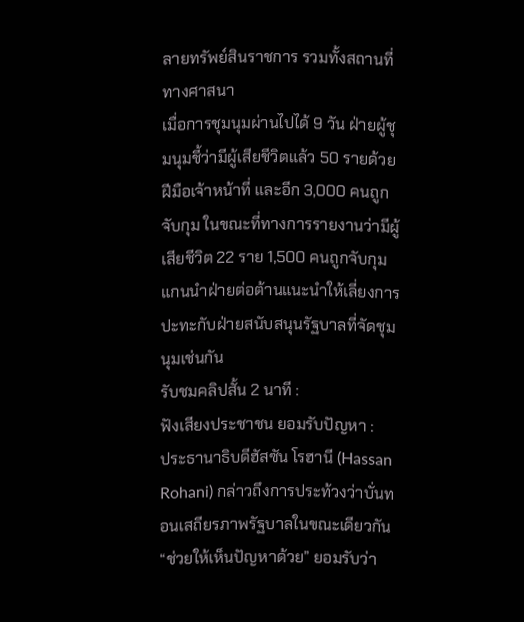ลายทรัพย์สินราชการ รวมทั้งสถานที่ทางศาสนา
เมื่อการชุมนุมผ่านไปได้ 9 วัน ฝ่ายผู้ชุมนุมชี้ว่ามีผู้เสียชีวิตแล้ว 50 รายด้วยฝีมือเจ้าหน้าที่ และอีก 3,000 คนถูกจับกุม ในขณะที่ทางการรายงานว่ามีผู้เสียชีวิต 22 ราย 1,500 คนถูกจับกุม แกนนำฝ่ายต่อต้านแนะนำให้เลี่ยงการปะทะกับฝ่ายสนับสนุนรัฐบาลที่จัดชุมนุมเช่นกัน
รับชมคลิปสั้น 2 นาที :
ฟังเสียงประชาชน ยอมรับปัญหา :
ประธานาธิบดีฮัสซัน โรฮานี (Hassan Rohani) กล่าวถึงการประท้วงว่าบั่นทอนเสถียรภาพรัฐบาลในขณะเดียวกัน “ช่วยให้เห็นปัญหาด้วย” ยอมรับว่า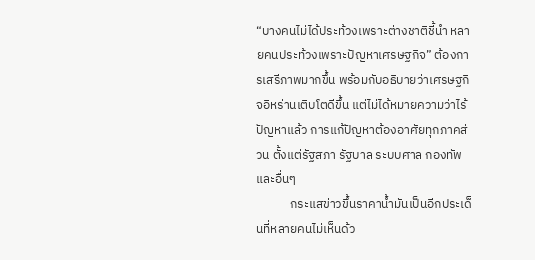“บางคนไม่ได้ประท้วงเพราะต่างชาติชี้นำ หลายคนประท้วงเพราะปัญหาเศรษฐกิจ” ต้องการเสรีภาพมากขึ้น พร้อมกับอธิบายว่าเศรษฐกิจอิหร่านเติบโตดีขึ้น แต่ไม่ได้หมายความว่าไร้ปัญหาแล้ว การแก้ปัญหาต้องอาศัยทุกภาคส่วน ตั้งแต่รัฐสภา รัฐบาล ระบบศาล กองทัพ และอื่นๆ
            กระแสข่าวขึ้นราคาน้ำมันเป็นอีกประเด็นที่หลายคนไม่เห็นด้ว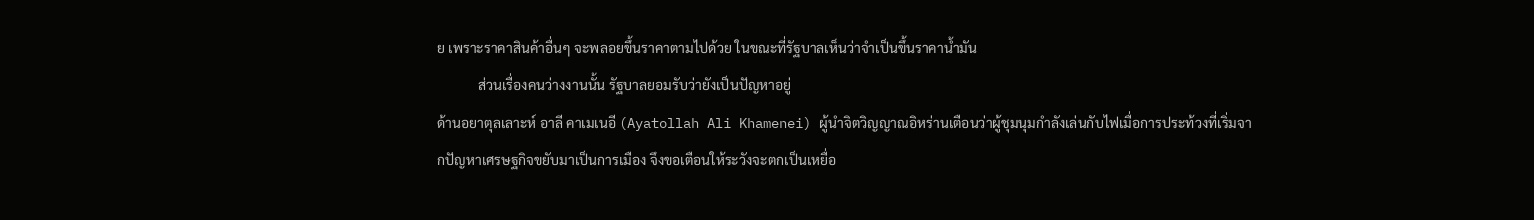ย เพราะราคาสินค้าอื่นๆ จะพลอยขึ้นราคาตามไปด้วย ในขณะที่รัฐบาลเห็นว่าจำเป็นขึ้นราคาน้ำมัน
            ส่วนเรื่องคนว่างงานนั้น รัฐบาลยอมรับว่ายังเป็นปัญหาอยู่
ด้านอยาตุลเลาะห์ อาลี คาเมเนอี (Ayatollah Ali Khamenei) ผู้นำจิตวิญญาณอิหร่านเตือนว่าผู้ชุมนุมกำลังเล่นกับไฟเมื่อการประท้วงที่เริ่มจากปัญหาเศรษฐกิจขยับมาเป็นการเมือง จึงขอเตือนให้ระวังจะตกเป็นเหยื่อ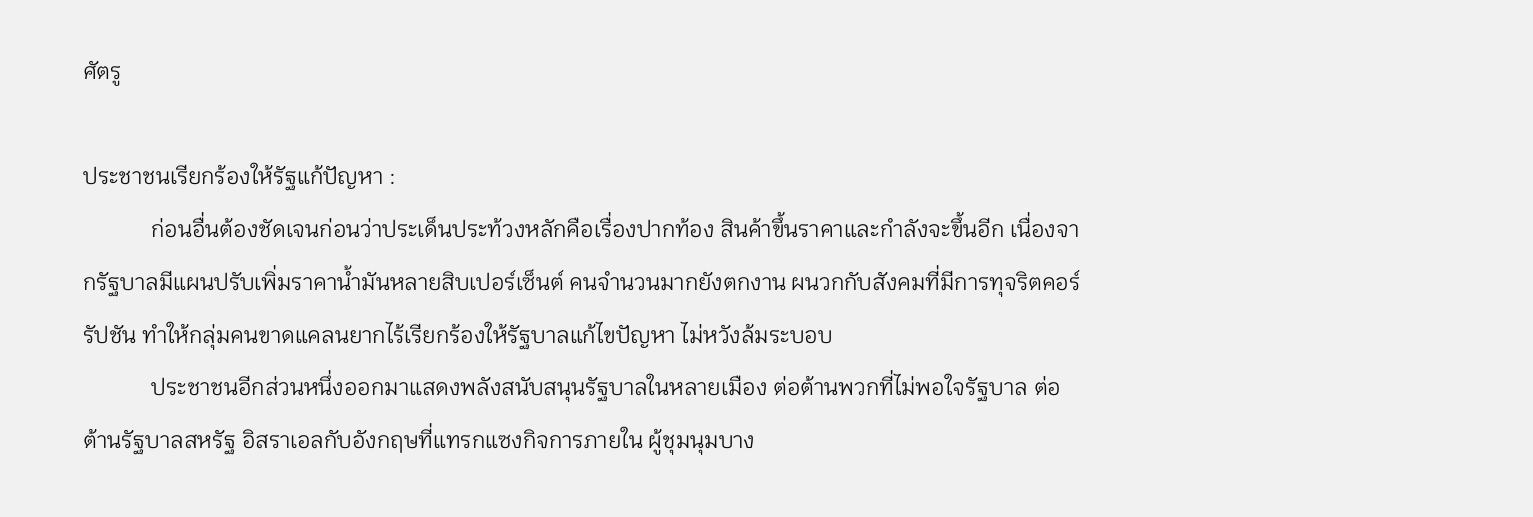ศัตรู

ประชาชนเรียกร้องให้รัฐแก้ปัญหา :
            ก่อนอื่นต้องชัดเจนก่อนว่าประเด็นประท้วงหลักคือเรื่องปากท้อง สินค้าขึ้นราคาและกำลังจะขึ้นอีก เนื่องจากรัฐบาลมีแผนปรับเพิ่มราคาน้ำมันหลายสิบเปอร์เซ็นต์ คนจำนวนมากยังตกงาน ผนวกกับสังคมที่มีการทุจริตคอร์รัปชัน ทำให้กลุ่มคนขาดแคลนยากไร้เรียกร้องให้รัฐบาลแก้ไขปัญหา ไม่หวังล้มระบอบ
            ประชาชนอีกส่วนหนึ่งออกมาแสดงพลังสนับสนุนรัฐบาลในหลายเมือง ต่อต้านพวกที่ไม่พอใจรัฐบาล ต่อต้านรัฐบาลสหรัฐ อิสราเอลกับอังกฤษที่แทรกแซงกิจการภายใน ผู้ชุมนุมบาง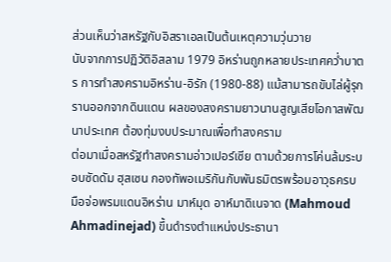ส่วนเห็นว่าสหรัฐกับอิสราเอลเป็นต้นเหตุความวุ่นวาย
นับจากการปฏิวัติอิสลาม 1979 อิหร่านถูกหลายประเทศคว่ำบาตร การทำสงครามอิหร่าน-อิรัก (1980-88) แม้สามารถขับไล่ผู้รุกรานออกจากดินแดน ผลของสงครามยาวนานสูญเสียโอกาสพัฒนาประเทศ ต้องทุ่มงบประมาณเพื่อทำสงคราม
ต่อมาเมื่อสหรัฐทำสงครามอ่าวเปอร์เซีย ตามด้วยการโค่นล้มระบอบซัดดัม ฮุสเซน กองทัพอเมริกันกับพันธมิตรพร้อมอาวุธครบมือจ่อพรมแดนอิหร่าน มาห์มุด อาห์มาดิเนจาด (Mahmoud Ahmadinejad) ขึ้นดำรงตำแหน่งประธานา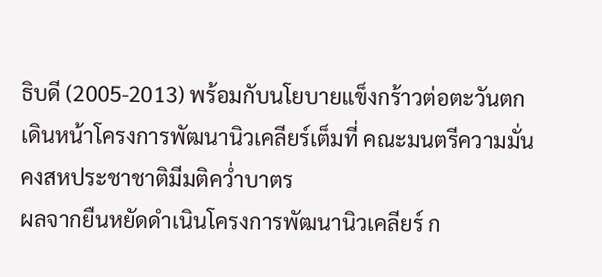ธิบดี (2005-2013) พร้อมกับนโยบายแข็งกร้าวต่อตะวันตก เดินหน้าโครงการพัฒนานิวเคลียร์เต็มที่ คณะมนตรีความมั่นคงสหประชาชาติมีมติคว่ำบาตร
ผลจากยืนหยัดดำเนินโครงการพัฒนานิวเคลียร์ ก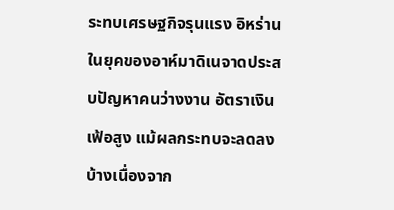ระทบเศรษฐกิจรุนแรง อิหร่านในยุคของอาห์มาดิเนจาดประสบปัญหาคนว่างงาน อัตราเงินเฟ้อสูง แม้ผลกระทบจะลดลงบ้างเนื่องจาก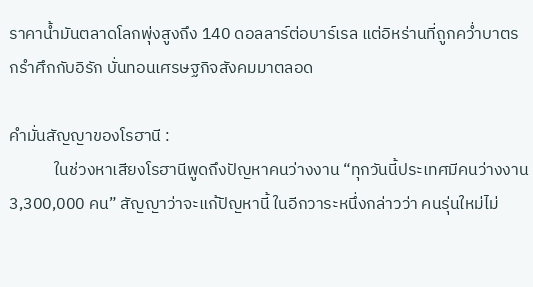ราคาน้ำมันตลาดโลกพุ่งสูงถึง 140 ดอลลาร์ต่อบาร์เรล แต่อิหร่านที่ถูกคว่ำบาตร กรำศึกกับอิรัก บั่นทอนเศรษฐกิจสังคมมาตลอด

คำมั่นสัญญาของโรฮานี :
            ในช่วงหาเสียงโรฮานีพูดถึงปัญหาคนว่างงาน “ทุกวันนี้ประเทศมีคนว่างงาน 3,300,000 คน” สัญญาว่าจะแก้ปัญหานี้ ในอีกวาระหนึ่งกล่าวว่า คนรุ่นใหม่ไม่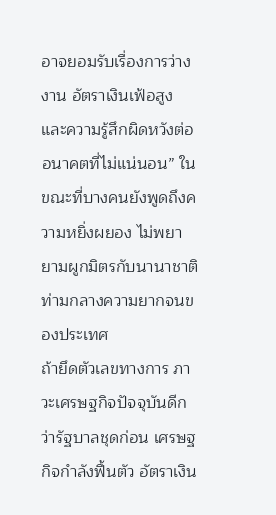อาจยอมรับเรื่องการว่างงาน อัตราเงินเฟ้อสูง และความรู้สึกผิดหวังต่ออนาคตที่ไม่แน่นอน” ในขณะที่บางคนยังพูดถึงความหยิ่งผยอง ไม่พยายามผูกมิตรกับนานาชาติ ท่ามกลางความยากจนของประเทศ
ถ้ายึดตัวเลขทางการ ภาวะเศรษฐกิจปัจจุบันดีกว่ารัฐบาลชุดก่อน เศรษฐกิจกำลังฟื้นตัว อัตราเงิน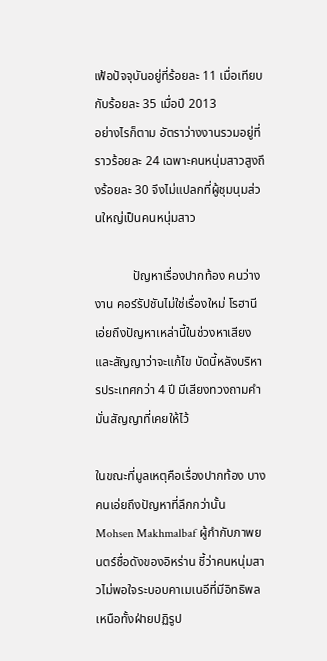เฟ้อปัจจุบันอยู่ที่ร้อยละ 11 เมื่อเทียบกับร้อยละ 35 เมื่อปี 2013
อย่างไรก็ตาม อัตราว่างงานรวมอยู่ที่ราวร้อยละ 24 เฉพาะคนหนุ่มสาวสูงถึงร้อยละ 30 จึงไม่แปลกที่ผู้ชุมนุมส่วนใหญ่เป็นคนหนุ่มสาว

            ปัญหาเรื่องปากท้อง คนว่างงาน คอร์รัปชันไม่ใช่เรื่องใหม่ โรฮานีเอ่ยถึงปัญหาเหล่านี้ในช่วงหาเสียงและสัญญาว่าจะแก้ไข บัดนี้หลังบริหารประเทศกว่า 4 ปี มีเสียงทวงถามคำมั่นสัญญาที่เคยให้ไว้

ในขณะที่มูลเหตุคือเรื่องปากท้อง บางคนเอ่ยถึงปัญหาที่ลึกกว่านั้น Mohsen Makhmalbaf ผู้กำกับภาพยนตร์ชื่อดังของอิหร่าน ชี้ว่าคนหนุ่มสาวไม่พอใจระบอบคาเมเนอีที่มีอิทธิพลเหนือทั้งฝ่ายปฏิรูป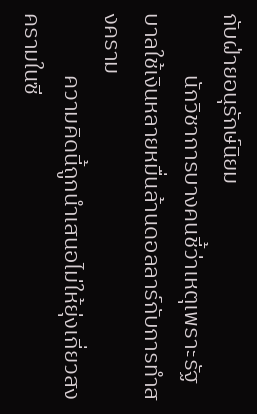กับฝ่ายอนุรักษ์นิยม
            นักวิชาการบางคนชี้ว่าเหตุเพราะรัฐบาลใช้เงินหลายหมื่นล้านดอลลาร์กับการทำสงคราม
            ความคิดนี้ถูกนำเสนอไม่ให้ยุ่งเกี่ยวสงครามในซี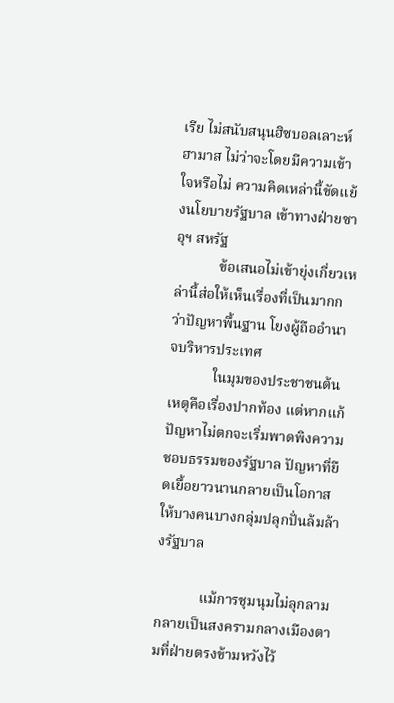เรีย ไม่สนับสนุนฮิซบอลเลาะห์ ฮามาส ไม่ว่าจะโดยมีความเข้าใจหรือไม่ ความคิดเหล่านี้ขัดแย้งนโยบายรัฐบาล เข้าทางฝ่ายซาอุฯ สหรัฐ
            ข้อเสนอไม่เข้ายุ่งเกี่ยวเหล่านี้ส่อให้เห็นเรื่องที่เป็นมากกว่าปัญหาพื้นฐาน โยงผู้ถืออำนาจบริหารประเทศ
            ในมุมของประชาชนต้นเหตุคือเรื่องปากท้อง แต่หากแก้ปัญหาไม่ตกจะเริ่มพาดพิงความชอบธรรมของรัฐบาล ปัญหาที่ยืดเยื้อยาวนานกลายเป็นโอกาสให้บางคนบางกลุ่มปลุกปั่นล้มล้างรัฐบาล

            แม้การชุมนุมไม่ลุกลามกลายเป็นสงครามกลางเมืองตามที่ฝ่ายตรงข้ามหวังไว้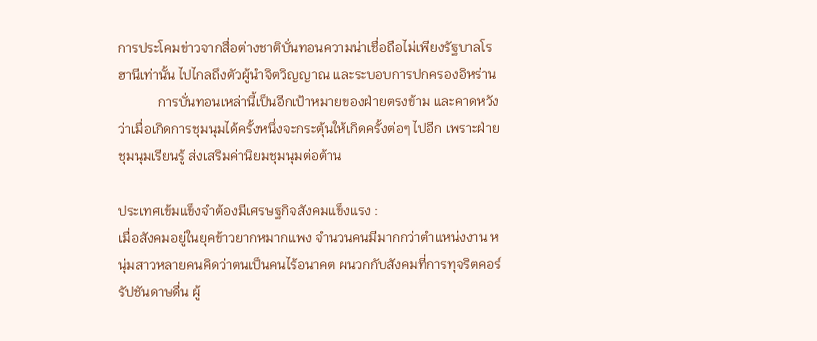การประโคมข่าวจากสื่อต่างชาติบั่นทอนความน่าเชื่อถือไม่เพียงรัฐบาลโรฮานีเท่านั้น ไปไกลถึงตัวผู้นำจิตวิญญาณ และระบอบการปกครองอิหร่าน
            การบั่นทอนเหล่านี้เป็นอีกเป้าหมายของฝ่ายตรงข้าม และคาดหวังว่าเมื่อเกิดการชุมนุมได้ครั้งหนึ่งจะกระตุ้นให้เกิดครั้งต่อๆ ไปอีก เพราะฝ่ายชุมนุมเรียนรู้ ส่งเสริมค่านิยมชุมนุมต่อต้าน

ประเทศเข้มแข็งจำต้องมีเศรษฐกิจสังคมแข็งแรง :
เมื่อสังคมอยู่ในยุคข้าวยากหมากแพง จำนวนคนมีมากกว่าตำแหน่งงาน หนุ่มสาวหลายคนคิดว่าตนเป็นคนไร้อนาคต ผนวกกับสังคมที่การทุจริตคอร์รัปชันดาษดื่น ผู้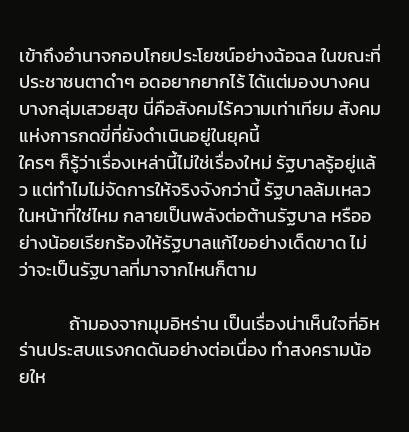เข้าถึงอำนาจกอบโกยประโยชน์อย่างฉ้อฉล ในขณะที่ประชาชนตาดำๆ อดอยากยากไร้ ได้แต่มองบางคนบางกลุ่มเสวยสุข นี่คือสังคมไร้ความเท่าเทียม สังคมแห่งการกดขี่ที่ยังดำเนินอยู่ในยุคนี้
ใครๆ ก็รู้ว่าเรื่องเหล่านี้ไม่ใช่เรื่องใหม่ รัฐบาลรู้อยู่แล้ว แต่ทำไมไม่จัดการให้จริงจังกว่านี้ รัฐบาลล้มเหลวในหน้าที่ใช่ไหม กลายเป็นพลังต่อต้านรัฐบาล หรืออย่างน้อยเรียกร้องให้รัฐบาลแก้ไขอย่างเด็ดขาด ไม่ว่าจะเป็นรัฐบาลที่มาจากไหนก็ตาม

            ถ้ามองจากมุมอิหร่าน เป็นเรื่องน่าเห็นใจที่อิหร่านประสบแรงกดดันอย่างต่อเนื่อง ทำสงครามน้อยให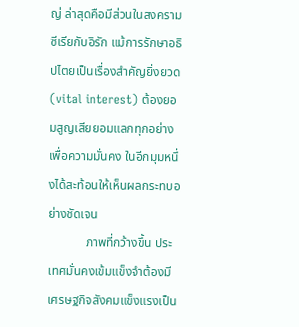ญ่ ล่าสุดคือมีส่วนในสงครามซีเรียกับอิรัก แม้การรักษาอธิปไตยเป็นเรื่องสำคัญยิ่งยวด (vital interest) ต้องยอมสูญเสียยอมแลกทุกอย่างเพื่อความมั่นคง ในอีกมุมหนึ่งได้สะท้อนให้เห็นผลกระทบอย่างชัดเจน
            ภาพที่กว้างขึ้น ประเทศมั่นคงเข้มแข็งจำต้องมีเศรษฐกิจสังคมแข็งแรงเป็น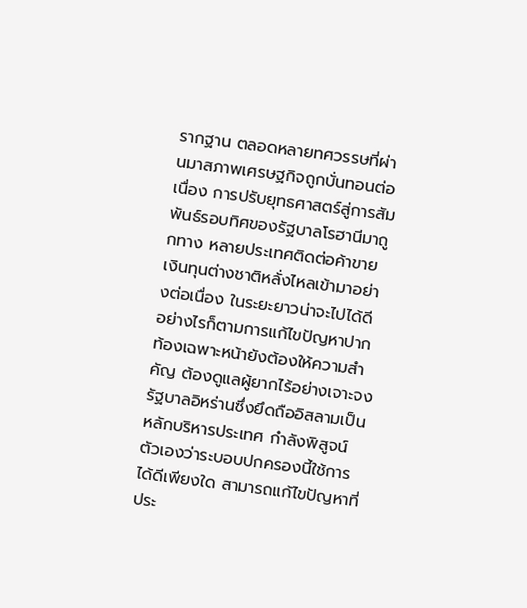รากฐาน ตลอดหลายทศวรรษที่ผ่านมาสภาพเศรษฐกิจถูกบั่นทอนต่อเนื่อง การปรับยุทธศาสตร์สู่การสัมพันธ์รอบทิศของรัฐบาลโรฮานีมาถูกทาง หลายประเทศติดต่อค้าขาย เงินทุนต่างชาติหลั่งไหลเข้ามาอย่างต่อเนื่อง ในระยะยาวน่าจะไปได้ดี อย่างไรก็ตามการแก้ไขปัญหาปากท้องเฉพาะหน้ายังต้องให้ความสำคัญ ต้องดูแลผู้ยากไร้อย่างเจาะจง รัฐบาลอิหร่านซึ่งยึดถืออิสลามเป็นหลักบริหารประเทศ กำลังพิสูจน์ตัวเองว่าระบอบปกครองนี้ใช้การได้ดีเพียงใด สามารถแก้ไขปัญหาที่ประ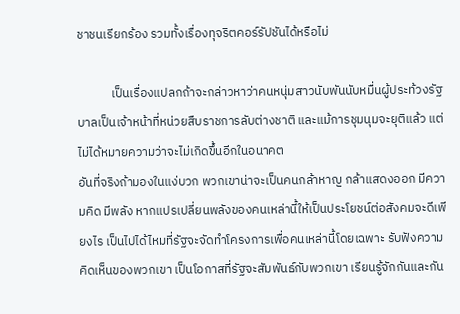ชาชนเรียกร้อง รวมทั้งเรื่องทุจริตคอร์รัปชันได้หรือไม่

            เป็นเรื่องแปลกถ้าจะกล่าวหาว่าคนหนุ่มสาวนับพันนับหมื่นผู้ประท้วงรัฐบาลเป็นเจ้าหน้าที่หน่วยสืบราชการลับต่างชาติ และแม้การชุมนุมจะยุติแล้ว แต่ไม่ได้หมายความว่าจะไม่เกิดขึ้นอีกในอนาคต
อันที่จริงถ้ามองในแง่บวก พวกเขาน่าจะเป็นคนกล้าหาญ กล้าแสดงออก มีความคิด มีพลัง หากแปรเปลี่ยนพลังของคนเหล่านี้ให้เป็นประโยชน์ต่อสังคมจะดีเพียงไร เป็นไปได้ไหมที่รัฐจะจัดทำโครงการเพื่อคนเหล่านี้โดยเฉพาะ รับฟังความคิดเห็นของพวกเขา เป็นโอกาสที่รัฐจะสัมพันธ์กับพวกเขา เรียนรู้จักกันและกัน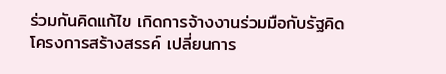ร่วมกันคิดแก้ไข เกิดการจ้างงานร่วมมือกับรัฐคิดโครงการสร้างสรรค์ เปลี่ยนการ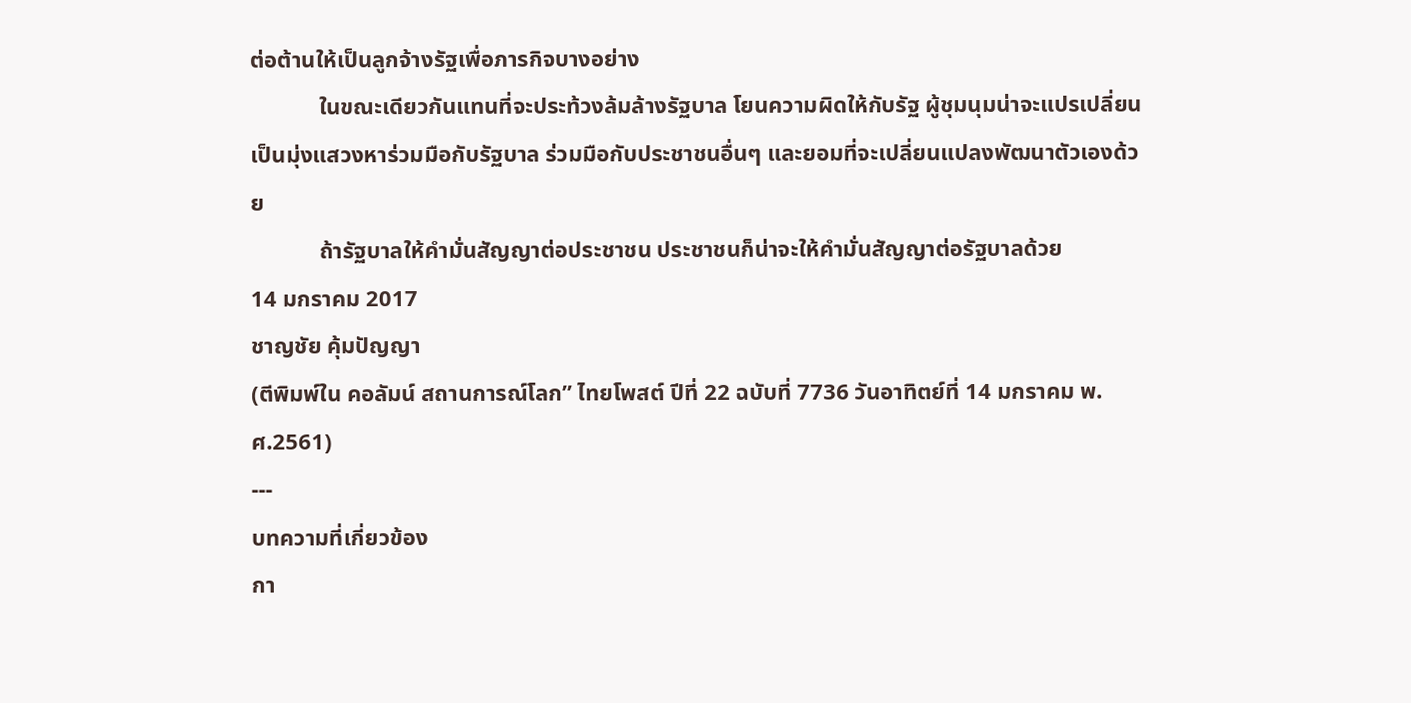ต่อต้านให้เป็นลูกจ้างรัฐเพื่อภารกิจบางอย่าง
            ในขณะเดียวกันแทนที่จะประท้วงล้มล้างรัฐบาล โยนความผิดให้กับรัฐ ผู้ชุมนุมน่าจะแปรเปลี่ยนเป็นมุ่งแสวงหาร่วมมือกับรัฐบาล ร่วมมือกับประชาชนอื่นๆ และยอมที่จะเปลี่ยนแปลงพัฒนาตัวเองด้วย
            ถ้ารัฐบาลให้คำมั่นสัญญาต่อประชาชน ประชาชนก็น่าจะให้คำมั่นสัญญาต่อรัฐบาลด้วย
14 มกราคม 2017
ชาญชัย คุ้มปัญญา
(ตีพิมพ์ใน คอลัมน์ สถานการณ์โลก” ไทยโพสต์ ปีที่ 22 ฉบับที่ 7736 วันอาทิตย์ที่ 14 มกราคม พ.ศ.2561)
---
บทความที่เกี่ยวข้อง
กา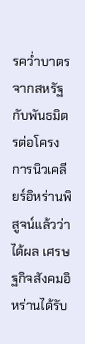รคว่ำบาตรจากสหรัฐกับพันธมิตรต่อโครงการนิวเคลียร์อิหร่านพิสูจน์แล้วว่าได้ผล เศรษฐกิจสังคมอิหร่านได้รับ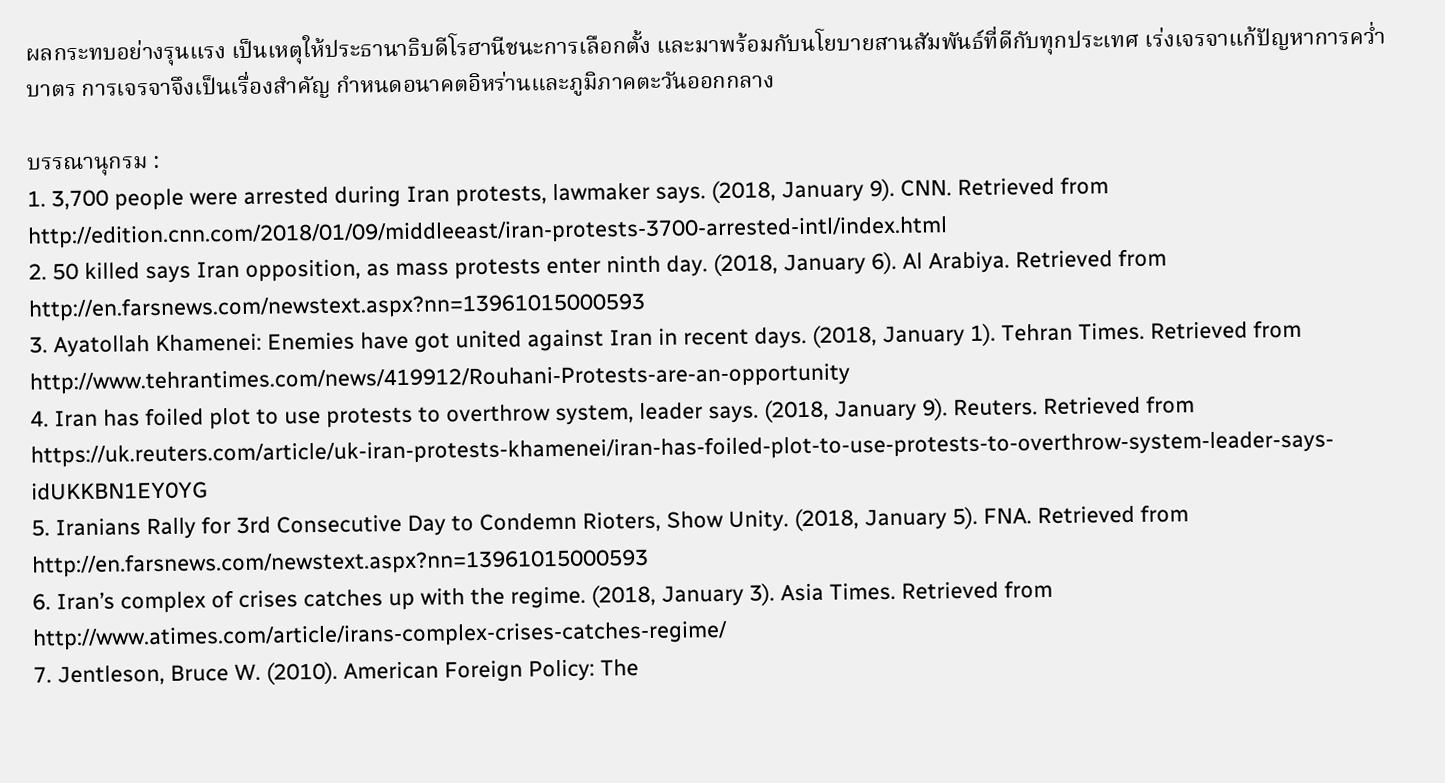ผลกระทบอย่างรุนแรง เป็นเหตุให้ประธานาธิบดีโรฮานีชนะการเลือกตั้ง และมาพร้อมกับนโยบายสานสัมพันธ์ที่ดีกับทุกประเทศ เร่งเจรจาแก้ปัญหาการคว่ำบาตร การเจรจาจึงเป็นเรื่องสำคัญ กำหนดอนาคตอิหร่านและภูมิภาคตะวันออกกลาง

บรรณานุกรม :
1. 3,700 people were arrested during Iran protests, lawmaker says. (2018, January 9). CNN. Retrieved from http://edition.cnn.com/2018/01/09/middleeast/iran-protests-3700-arrested-intl/index.html
2. 50 killed says Iran opposition, as mass protests enter ninth day. (2018, January 6). Al Arabiya. Retrieved from http://en.farsnews.com/newstext.aspx?nn=13961015000593
3. Ayatollah Khamenei: Enemies have got united against Iran in recent days. (2018, January 1). Tehran Times. Retrieved from http://www.tehrantimes.com/news/419912/Rouhani-Protests-are-an-opportunity
4. Iran has foiled plot to use protests to overthrow system, leader says. (2018, January 9). Reuters. Retrieved from https://uk.reuters.com/article/uk-iran-protests-khamenei/iran-has-foiled-plot-to-use-protests-to-overthrow-system-leader-says-idUKKBN1EY0YG
5. Iranians Rally for 3rd Consecutive Day to Condemn Rioters, Show Unity. (2018, January 5). FNA. Retrieved from http://en.farsnews.com/newstext.aspx?nn=13961015000593
6. Iran’s complex of crises catches up with the regime. (2018, January 3). Asia Times. Retrieved from http://www.atimes.com/article/irans-complex-crises-catches-regime/
7. Jentleson, Bruce W. (2010). American Foreign Policy: The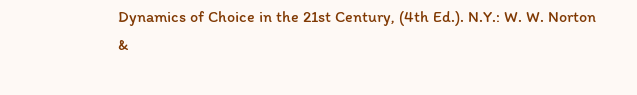Dynamics of Choice in the 21st Century, (4th Ed.). N.Y.: W. W. Norton &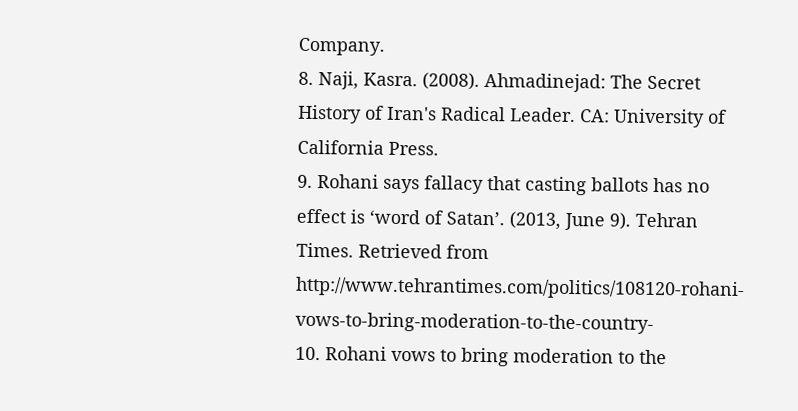Company.
8. Naji, Kasra. (2008). Ahmadinejad: The Secret History of Iran's Radical Leader. CA: University of California Press.
9. Rohani says fallacy that casting ballots has no effect is ‘word of Satan’. (2013, June 9). Tehran Times. Retrieved from http://www.tehrantimes.com/politics/108120-rohani-vows-to-bring-moderation-to-the-country-
10. Rohani vows to bring moderation to the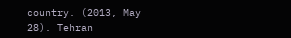country. (2013, May 28). Tehran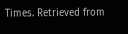Times. Retrieved from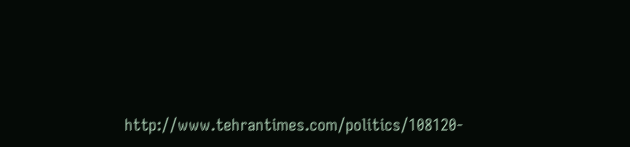http://www.tehrantimes.com/politics/108120-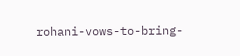rohani-vows-to-bring-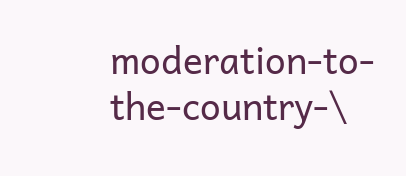moderation-to-the-country-\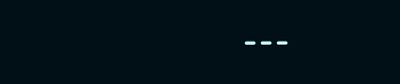---